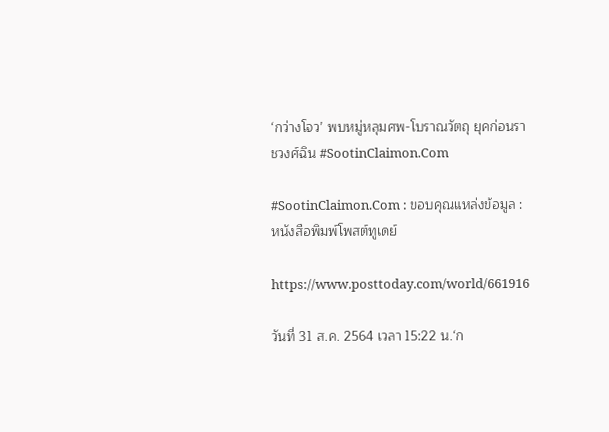‘กว่างโจว’ พบหมู่หลุมศพ-โบราณวัตถุ ยุคก่อนราชวงศ์ฉิน #SootinClaimon.Com

#SootinClaimon.Com : ขอบคุณแหล่งข้อมูล : หนังสือพิมพ์โพสต์ทูเดย์

https://www.posttoday.com/world/661916

วันที่ 31 ส.ค. 2564 เวลา 15:22 น.‘ก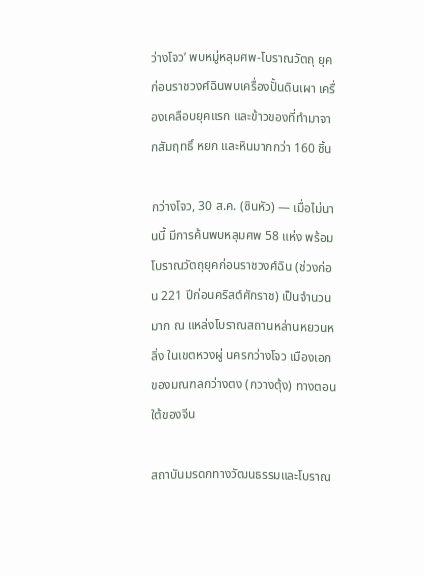ว่างโจว’ พบหมู่หลุมศพ-โบราณวัตถุ ยุคก่อนราชวงศ์ฉินพบเครื่องปั้นดินเผา เครื่องเคลือบยุคแรก และข้าวของที่ทำมาจากสัมฤทธิ์ หยก และหินมากกว่า 160 ชิ้น

กว่างโจว, 30 ส.ค. (ซินหัว) — เมื่อไม่นานนี้ มีการค้นพบหลุมศพ 58 แห่ง พร้อมโบราณวัตถุยุคก่อนราชวงศ์ฉิน (ช่วงก่อน 221 ปีก่อนคริสต์ศักราช) เป็นจำนวนมาก ณ แหล่งโบราณสถานหล่านหยวนหลิ่ง ในเขตหวงผู่ นครกว่างโจว เมืองเอกของมณฑลกว่างตง (กวางตุ้ง) ทางตอนใต้ของจีน

สถาบันมรดกทางวัฒนธรรมและโบราณ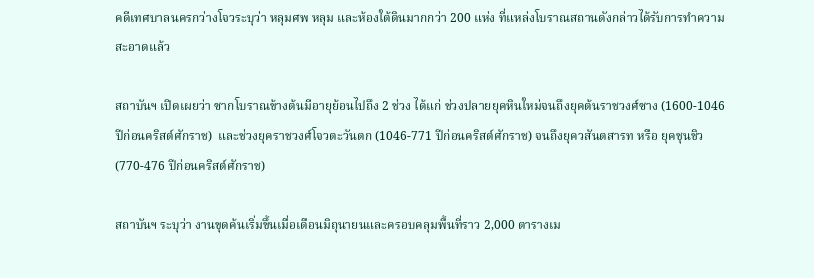คดีเทศบาลนครกว่างโจวระบุว่า หลุมศพ หลุม และห้องใต้ดินมากกว่า 200 แห่ง ที่แหล่งโบราณสถานดังกล่าวได้รับการทำความสะอาดแล้ว

สถาบันฯ เปิดเผยว่า ซากโบราณข้างต้นมีอายุย้อนไปถึง 2 ช่วง ได้แก่ ช่วงปลายยุคหินใหม่จนถึงยุคต้นราชวงศ์ซาง (1600-1046 ปีก่อนคริสต์ศักราช)  และช่วงยุคราชวงศ์โจวตะวันตก (1046-771 ปีก่อนคริสต์ศักราช) จนถึงยุควสันตสารท หรือ ยุคชุนชิว (770-476 ปีก่อนคริสต์ศักราช)

สถาบันฯ ระบุว่า งานขุดค้นเริ่มขึ้นเมื่อเดือนมิถุนายนและครอบคลุมพื้นที่ราว 2,000 ตารางเม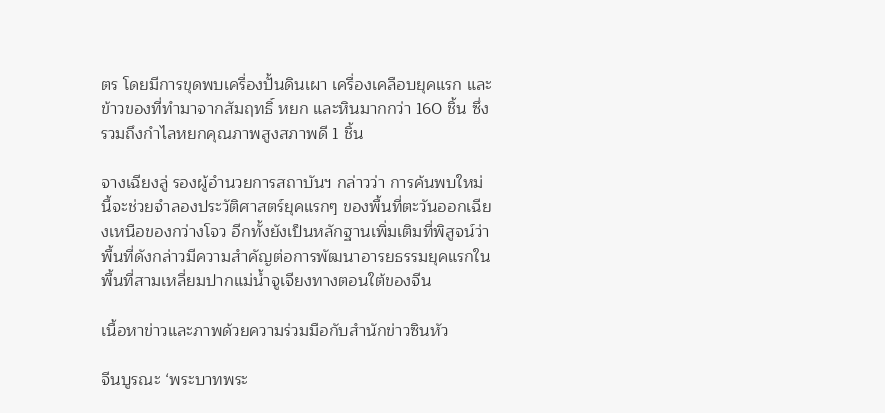ตร โดยมีการขุดพบเครื่องปั้นดินเผา เครื่องเคลือบยุคแรก และข้าวของที่ทำมาจากสัมฤทธิ์ หยก และหินมากกว่า 160 ชิ้น ซึ่งรวมถึงกำไลหยกคุณภาพสูงสภาพดี 1 ชิ้น

จางเฉียงลู่ รองผู้อำนวยการสถาบันฯ กล่าวว่า การค้นพบใหม่นี้จะช่วยจำลองประวัติศาสตร์ยุคแรกๆ ของพื้นที่ตะวันออกเฉียงเหนือของกว่างโจว อีกทั้งยังเป็นหลักฐานเพิ่มเติมที่พิสูจน์ว่าพื้นที่ดังกล่าวมีความสำคัญต่อการพัฒนาอารยธรรมยุคแรกในพื้นที่สามเหลี่ยมปากแม่น้ำจูเจียงทางตอนใต้ของจีน

เนื้อหาข่าวและภาพด้วยความร่วมมือกับสำนักข่าวซินหัว

จีนบูรณะ ‘พระบาทพระ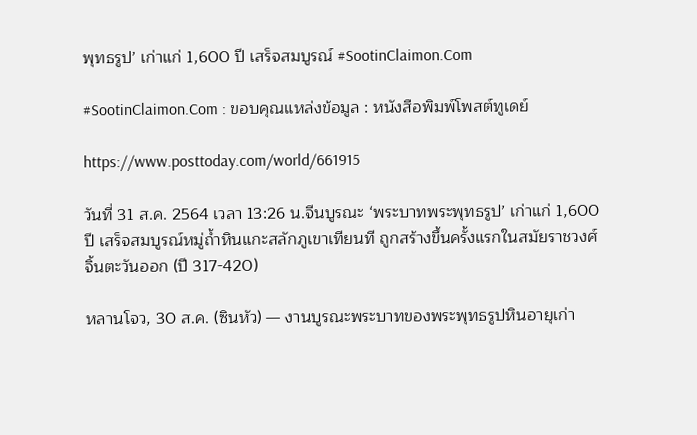พุทธรูป’ เก่าแก่ 1,600 ปี เสร็จสมบูรณ์ #SootinClaimon.Com

#SootinClaimon.Com : ขอบคุณแหล่งข้อมูล : หนังสือพิมพ์โพสต์ทูเดย์

https://www.posttoday.com/world/661915

วันที่ 31 ส.ค. 2564 เวลา 13:26 น.จีนบูรณะ ‘พระบาทพระพุทธรูป’ เก่าแก่ 1,600 ปี เสร็จสมบูรณ์หมู่ถ้ำหินแกะสลักภูเขาเทียนที ถูกสร้างขึ้นครั้งแรกในสมัยราชวงศ์จิ้นตะวันออก (ปี 317-420)

หลานโจว, 30 ส.ค. (ซินหัว) — งานบูรณะพระบาทของพระพุทธรูปหินอายุเก่า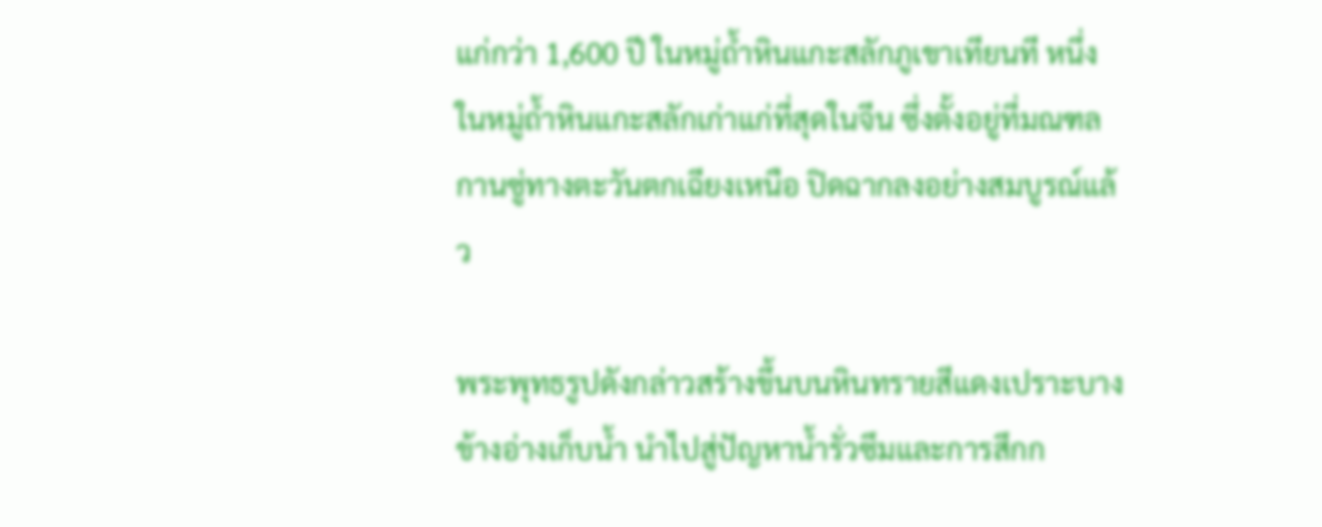แก่กว่า 1,600 ปี ในหมู่ถ้ำหินแกะสลักภูเขาเทียนที หนึ่งในหมู่ถ้ำหินแกะสลักเก่าแก่ที่สุดในจีน ซึ่งตั้งอยู่ที่มณฑลกานซู่ทางตะวันตกเฉียงเหนือ ปิดฉากลงอย่างสมบูรณ์แล้ว

พระพุทธรูปดังกล่าวสร้างขึ้นบนหินทรายสีแดงเปราะบางข้างอ่างเก็บน้ำ นำไปสู่ปัญหาน้ำรั่วซึมและการสึกก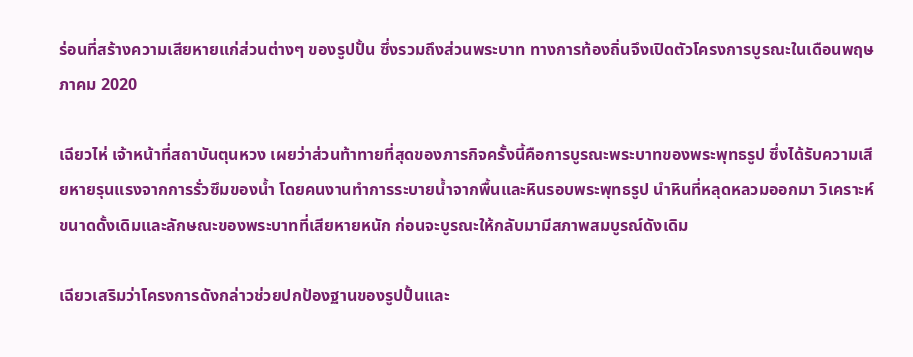ร่อนที่สร้างความเสียหายแก่ส่วนต่างๆ ของรูปปั้น ซึ่งรวมถึงส่วนพระบาท ทางการท้องถิ่นจึงเปิดตัวโครงการบูรณะในเดือนพฤษภาคม 2020

เฉียวไห่ เจ้าหน้าที่สถาบันตุนหวง เผยว่าส่วนท้าทายที่สุดของภารกิจครั้งนี้คือการบูรณะพระบาทของพระพุทธรูป ซึ่งได้รับความเสียหายรุนแรงจากการรั่วซึมของน้ำ โดยคนงานทำการระบายน้ำจากพื้นและหินรอบพระพุทธรูป นำหินที่หลุดหลวมออกมา วิเคราะห์ขนาดดั้งเดิมและลักษณะของพระบาทที่เสียหายหนัก ก่อนจะบูรณะให้กลับมามีสภาพสมบูรณ์ดังเดิม

เฉียวเสริมว่าโครงการดังกล่าวช่วยปกป้องฐานของรูปปั้นและ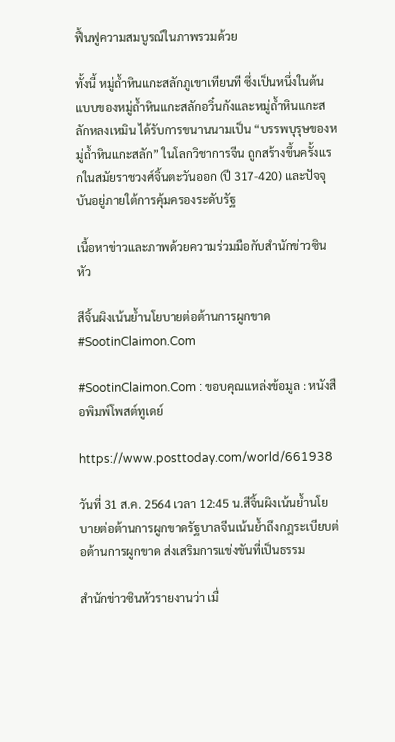ฟื้นฟูความสมบูรณ์ในภาพรวมด้วย

ทั้งนี้ หมู่ถ้ำหินแกะสลักภูเขาเทียนที ซึ่งเป็นหนึ่งในต้นแบบของหมู่ถ้ำหินแกะสลักอวิ๋นกังและหมู่ถ้ำหินแกะสลักหลงเหมิน ได้รับการขนานนามเป็น “บรรพบุรุษของหมู่ถ้ำหินแกะสลัก” ในโลกวิชาการจีน ถูกสร้างขึ้นครั้งแรกในสมัยราชวงศ์จิ้นตะวันออก (ปี 317-420) และปัจจุบันอยู่ภายใต้การคุ้มครองระดับรัฐ

เนื้อหาข่าวและภาพด้วยความร่วมมือกับสำนักข่าวซินหัว

สีจิ้นผิงเน้นย้ำนโยบายต่อต้านการผูกขาด #SootinClaimon.Com

#SootinClaimon.Com : ขอบคุณแหล่งข้อมูล : หนังสือพิมพ์โพสต์ทูเดย์

https://www.posttoday.com/world/661938

วันที่ 31 ส.ค. 2564 เวลา 12:45 น.สีจิ้นผิงเน้นย้ำนโยบายต่อต้านการผูกขาดรัฐบาลจีนเน้นย้ำถึงกฎระเบียบต่อต้านการผูกขาด ส่งเสริมการแข่งขันที่เป็นธรรม

สำนักข่าวซินหัวรายงานว่า เมื่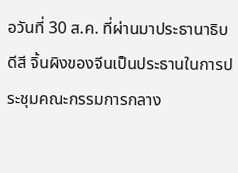อวันที่ 30 ส.ค. ที่ผ่านมาประธานาธิบดีสี จิ้นผิงของจีนเป็นประธานในการประชุมคณะกรรมการกลาง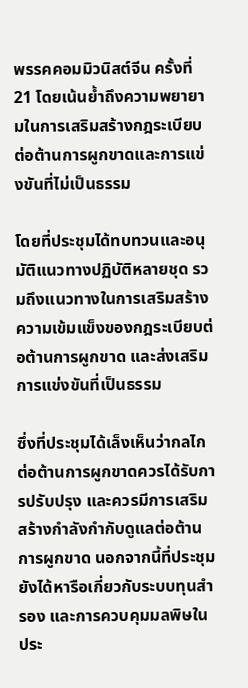พรรคคอมมิวนิสต์จีน ครั้งที่ 21 โดยเน้นย้ำถึงความพยายามในการเสริมสร้างกฎระเบียบต่อต้านการผูกขาดและการแข่งขันที่ไม่เป็นธรรม

โดยที่ประชุมได้ทบทวนและอนุมัติแนวทางปฏิบัติหลายชุด รวมถึงแนวทางในการเสริมสร้างความเข้มแข็งของกฎระเบียบต่อต้านการผูกขาด และส่งเสริมการแข่งขันที่เป็นธรรม

ซึ่งที่ประชุมได้เล็งเห็นว่ากลไกต่อต้านการผูกขาดควรได้รับการปรับปรุง และควรมีการเสริมสร้างกำลังกำกับดูแลต่อต้านการผูกขาด นอกจากนี้ที่ประชุมยังได้หารือเกี่ยวกับระบบทุนสำรอง และการควบคุมมลพิษในประ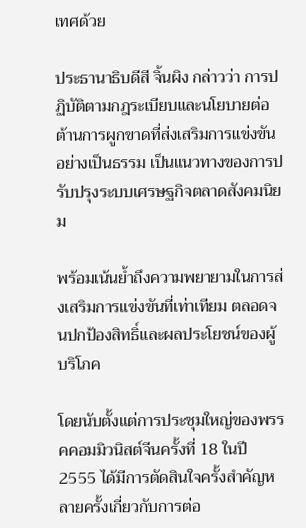เทศด้วย

ประธานาธิบดีสี จิ้นผิง กล่าวว่า การปฏิบัติตามกฎระเบียบและนโยบายต่อต้านการผูกขาดที่ส่งเสริมการแข่งขันอย่างเป็นธรรม เป็นแนวทางของการปรับปรุงระบบเศรษฐกิจตลาดสังคมนิยม

พร้อมเน้นย้ำถึงความพยายามในการส่งเสริมการแข่งขันที่เท่าเทียม ตลอดจนปกป้องสิทธิ์และผลประโยชน์ของผู้บริโภค

โดยนับตั้งแต่การประชุมใหญ่ของพรรคคอมมิวนิสต์จีนครั้งที่ 18 ในปี 2555 ได้มีการตัดสินใจครั้งสำคัญหลายครั้งเกี่ยวกับการต่อ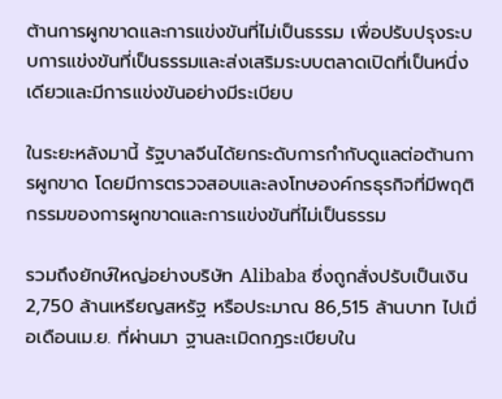ต้านการผูกขาดและการแข่งขันที่ไม่เป็นธรรม เพื่อปรับปรุงระบบการแข่งขันที่เป็นธรรมและส่งเสริมระบบตลาดเปิดที่เป็นหนึ่งเดียวและมีการแข่งขันอย่างมีระเบียบ

ในระยะหลังมานี้ รัฐบาลจีนได้ยกระดับการกำกับดูแลต่อต้านการผูกขาด โดยมีการตรวจสอบและลงโทษองค์กรธุรกิจที่มีพฤติกรรมของการผูกขาดและการแข่งขันที่ไม่เป็นธรรม

รวมถึงยักษ์ใหญ่อย่างบริษัท Alibaba ซึ่งถูกสั่งปรับเป็นเงิน 2,750 ล้านเหรียญสหรัฐ หรือประมาณ 86,515 ล้านบาท ไปเมื่อเดือนเม.ย. ที่ผ่านมา ฐานละเมิดกฎระเบียบใน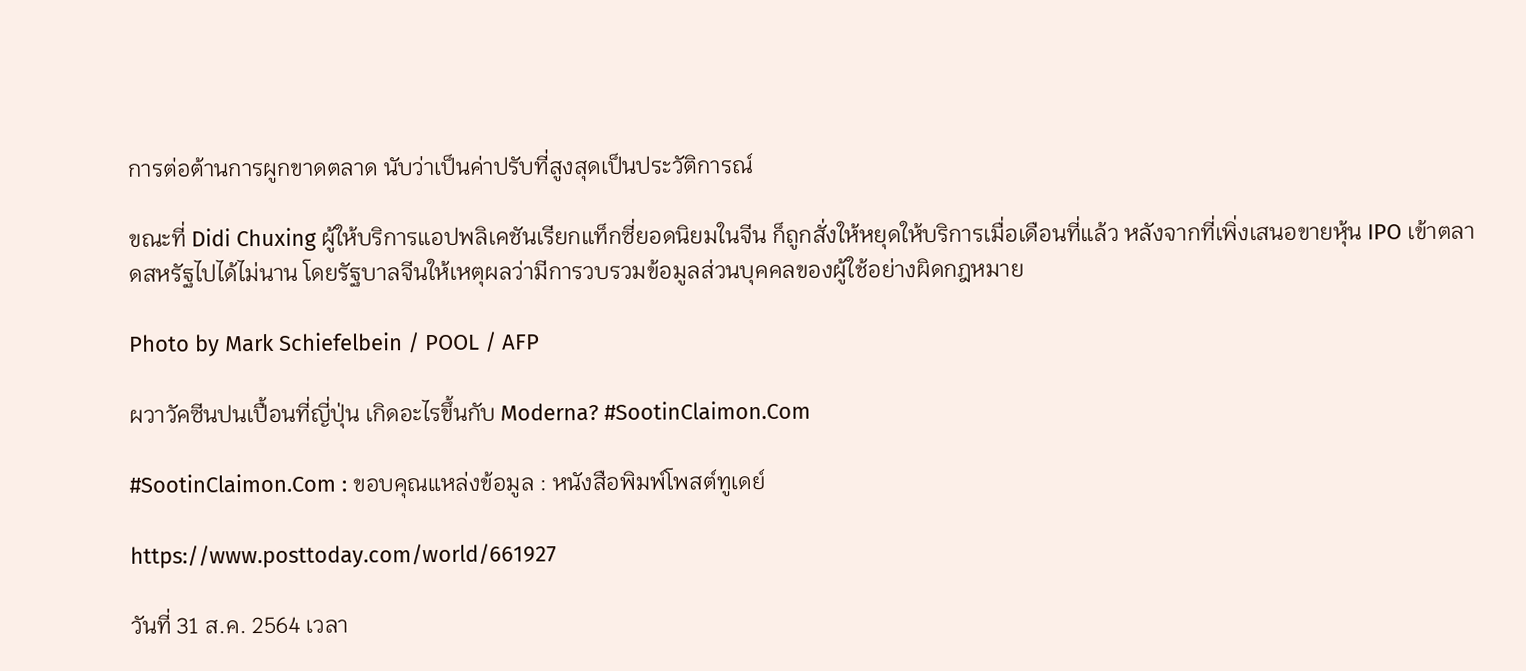การต่อต้านการผูกขาดตลาด นับว่าเป็นค่าปรับที่สูงสุดเป็นประวัติการณ์

ขณะที่ Didi Chuxing ผู้ให้บริการแอปพลิเคชันเรียกแท็กซี่ยอดนิยมในจีน ก็ถูกสั่งให้หยุดให้บริการเมื่อเดือนที่แล้ว หลังจากที่เพิ่งเสนอขายหุ้น IPO เข้าตลาดสหรัฐไปได้ไม่นาน โดยรัฐบาลจีนให้เหตุผลว่ามีการวบรวมข้อมูลส่วนบุคคลของผู้ใช้อย่างผิดกฎหมาย

Photo by Mark Schiefelbein / POOL / AFP

ผวาวัคซีนปนเปื้อนที่ญี่ปุ่น เกิดอะไรขึ้นกับ Moderna? #SootinClaimon.Com

#SootinClaimon.Com : ขอบคุณแหล่งข้อมูล : หนังสือพิมพ์โพสต์ทูเดย์

https://www.posttoday.com/world/661927

วันที่ 31 ส.ค. 2564 เวลา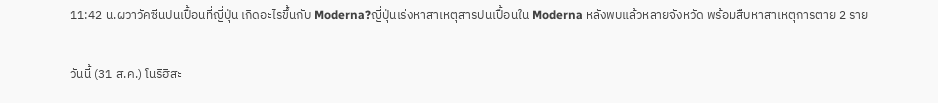11:42 น.ผวาวัคซีนปนเปื้อนที่ญี่ปุ่น เกิดอะไรขึ้นกับ Moderna?ญี่ปุ่นเร่งหาสาเหตุสารปนเปื้อนใน Moderna หลังพบแล้วหลายจังหวัด พร้อมสืบหาสาเหตุการตาย 2 ราย

วันนี้ (31 ส.ค.) โนริฮิสะ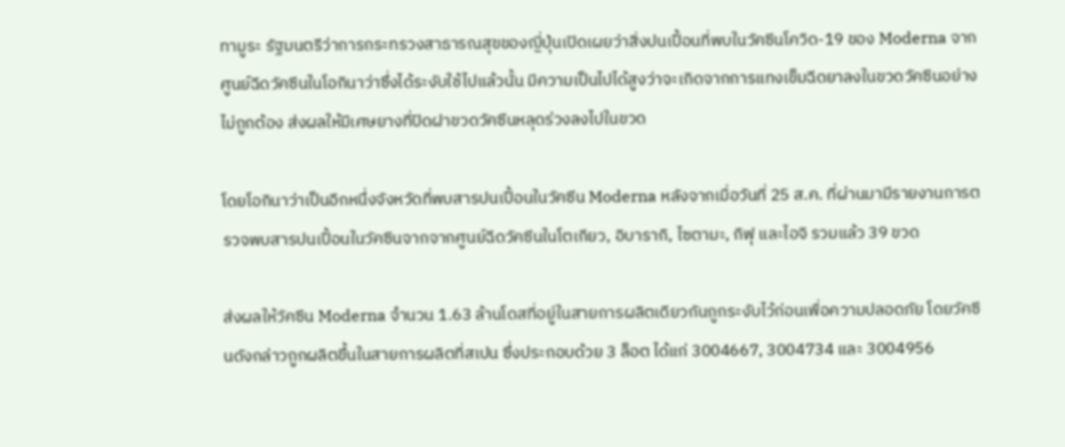ทามูระ รัฐมนตรีว่าการกระทรวงสาธารณสุขของญี่ปุ่นเปิดเผยว่าสิ่งปนเปื้อนที่พบในวัคซีนโควิด-19 ของ Moderna จากศูนย์ฉีดวัคซีนในโอกินาว่าซึ่งได้ระงับใช้ไปแล้วนั้น มีความเป็นไปได้สูงว่าจะเกิดจากการแทงเข็มฉีดยาลงในขวดวัคซีนอย่างไม่ถูกต้อง ส่งผลให้มีเศษยางที่ปิดฝาขวดวัคซีนหลุดร่วงลงไปในขวด

โดยโอกินาว่าเป็นอีกหนึ่งจังหวัดที่พบสารปนเปื้อนในวัคซีน Moderna หลังจากเมื่อวันที่ 25 ส.ค. ที่ผ่านมามีรายงานการตรวจพบสารปนเปื้อนในวัคซีนจากจากศูนย์ฉีดวัคซีนในโตเกียว, อิบารากิ, ไซตามะ, กิฟุ และไอจิ รวมแล้ว 39 ขวด

ส่งผลให้วัคซีน Moderna จำนวน 1.63 ล้านโดสที่อยู่ในสายการผลิตเดียวกันถูกระงับไว้ก่อนเพื่อความปลอดภัย โดยวัคซีนดังกล่าวถูกผลิตขึ้นในสายการผลิตที่สเปน ซึ่งประกอบด้วย 3 ล็อต ได้แก่ 3004667, 3004734 และ 3004956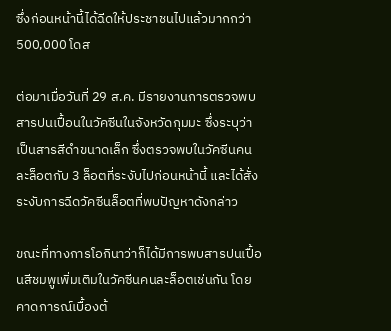ซึ่งก่อนหน้านี้ได้ฉีดให้ประชาชนไปแล้วมากกว่า 500,000 โดส

ต่อมาเมื่อวันที่ 29 ส.ค. มีรายงานการตรวจพบสารปนเปื้อนในวัคซีนในจังหวัดกุมมะ ซึ่งระบุว่าเป็นสารสีดำขนาดเล็ก ซึ่งตรวจพบในวัคซีนคนละล็อตกับ 3 ล็อตที่ระงับไปก่อนหน้านี้ และได้สั่งระงับการฉีดวัคซีนล็อตที่พบปัญหาดังกล่าว

ขณะที่ทางการโอกินาว่าก็ได้มีการพบสารปนเปื้อนสีชมพูเพิ่มเติมในวัคซีนคนละล็อตเช่นกัน โดยคาดการณ์เบื้องต้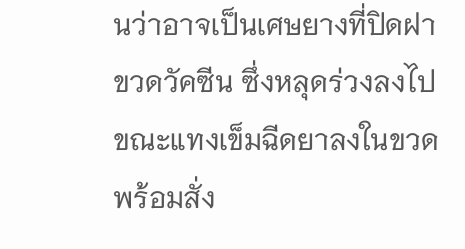นว่าอาจเป็นเศษยางที่ปิดฝาขวดวัคซีน ซึ่งหลุดร่วงลงไปขณะแทงเข็มฉีดยาลงในขวด พร้อมสั่ง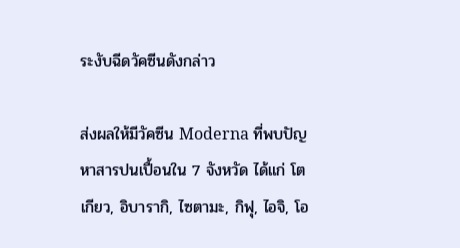ระงับฉีดวัคซีนดังกล่าว

ส่งผลให้มีวัคซีน Moderna ที่พบปัญหาสารปนเปื้อนใน 7 จังหวัด ได้แก่ โตเกียว, อิบารากิ, ไซตามะ, กิฟุ, ไอจิ, โอ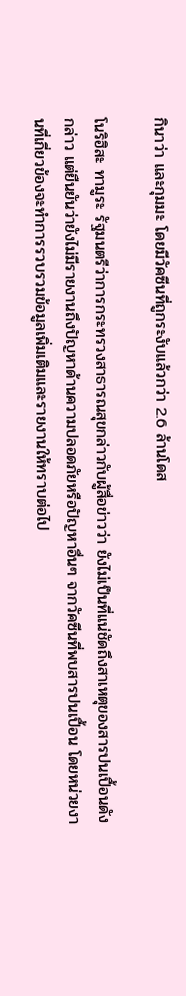กินาว่า และกุมมะ โดยมีวัคซีนที่ถูกระงับแล้วกว่า 2.6 ล้านโดส

โนริฮิสะ ทามูระ รัฐมนตรีว่าการกระทรวงสาธารณสุขกล่าวกับผู้สื่อข่าวว่า ยังไม่เป็นที่แน่ชัดถึงสาเหตุของสารปนเปื้อนดังกล่าว แต่ยืนยันว่ายังไม่มีรายงานถึงปัญหาด้านความปลอดภัยหรือปัญหาอื่นๆ จากวัคซีนที่พบสารปนเปื้อน โดยหน่วยงานที่เกี่ยวข้องจะทำการรวบรวมข้อมูลเพิ่มเติมและรายงานให้ทราบต่อไป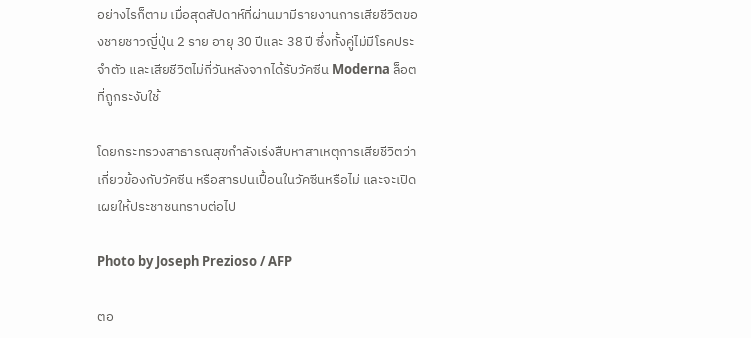อย่างไรก็ตาม เมื่อสุดสัปดาห์ที่ผ่านมามีรายงานการเสียชีวิตของชายชาวญี่ปุ่น 2 ราย อายุ 30 ปีและ 38 ปี ซึ่งทั้งคู่ไม่มีโรคประจำตัว และเสียชีวิตไม่กี่วันหลังจากได้รับวัคซีน Moderna ล็อตที่ถูกระงับใช้

โดยกระทรวงสาธารณสุขกำลังเร่งสืบหาสาเหตุการเสียชีวิตว่าเกี่ยวข้องกับวัคซีน หรือสารปนเปื้อนในวัคซีนหรือไม่ และจะเปิดเผยให้ประชาชนทราบต่อไป

Photo by Joseph Prezioso / AFP

ตอ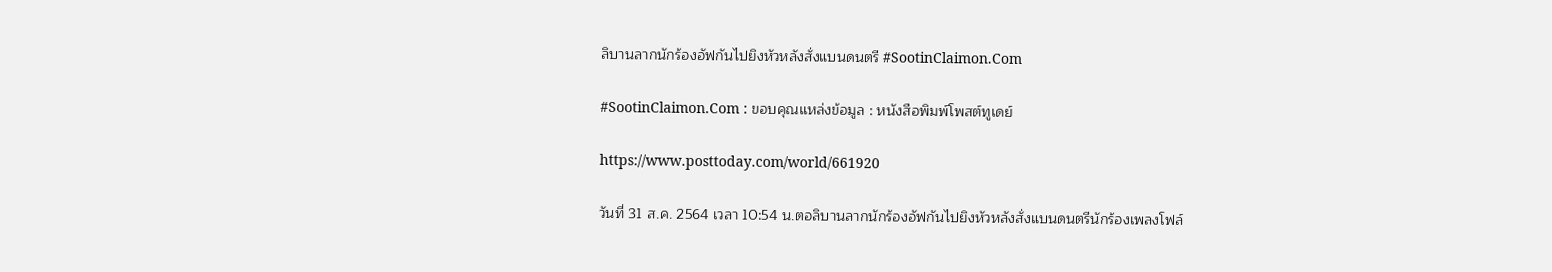ลิบานลากนักร้องอัฟกันไปยิงหัวหลังสั่งแบนดนตรี #SootinClaimon.Com

#SootinClaimon.Com : ขอบคุณแหล่งข้อมูล : หนังสือพิมพ์โพสต์ทูเดย์

https://www.posttoday.com/world/661920

วันที่ 31 ส.ค. 2564 เวลา 10:54 น.ตอลิบานลากนักร้องอัฟกันไปยิงหัวหลังสั่งแบนดนตรีนักร้องเพลงโฟล์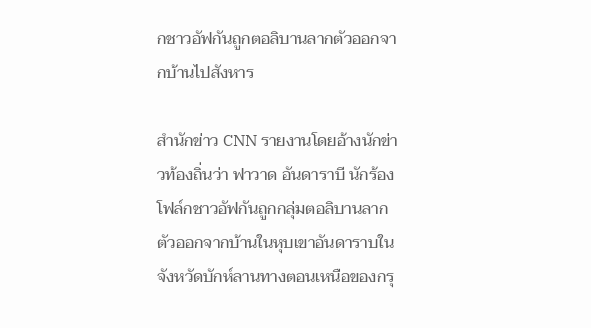กชาวอัฟกันถูกตอลิบานลากตัวออกจากบ้านไปสังหาร

สำนักข่าว CNN รายงานโดยอ้างนักข่าวท้องถิ่นว่า ฟาวาด อันดาราบี นักร้องโฟล์กชาวอัฟกันถูกกลุ่มตอลิบานลากตัวออกจากบ้านในหุบเขาอันดาราบในจังหวัดบักห์ลานทางตอนเหนือของกรุ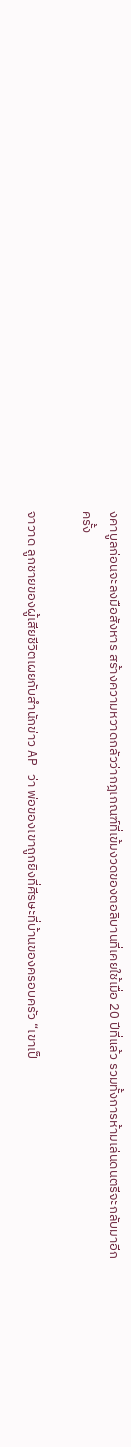งคาบูลก่อนจะลงมือสังหาร สร้างความหวาดกลัวว่ากฎเกณฑ์ที่เข้มงวดของตอลิบานที่เคยใช้เมื่อ 20 ปีที่แล้ว รวมทั้งการห้ามเล่นดนตรีจะกลับมาอีกครั้ง

จาวาด ลูกชายของผู้เสียชีวิตเผยกับสำนักข่าว AP ว่า พ่อของเขาถูกยิงที่ศีรษะที่บ้านของครอบครัว “เขาเป็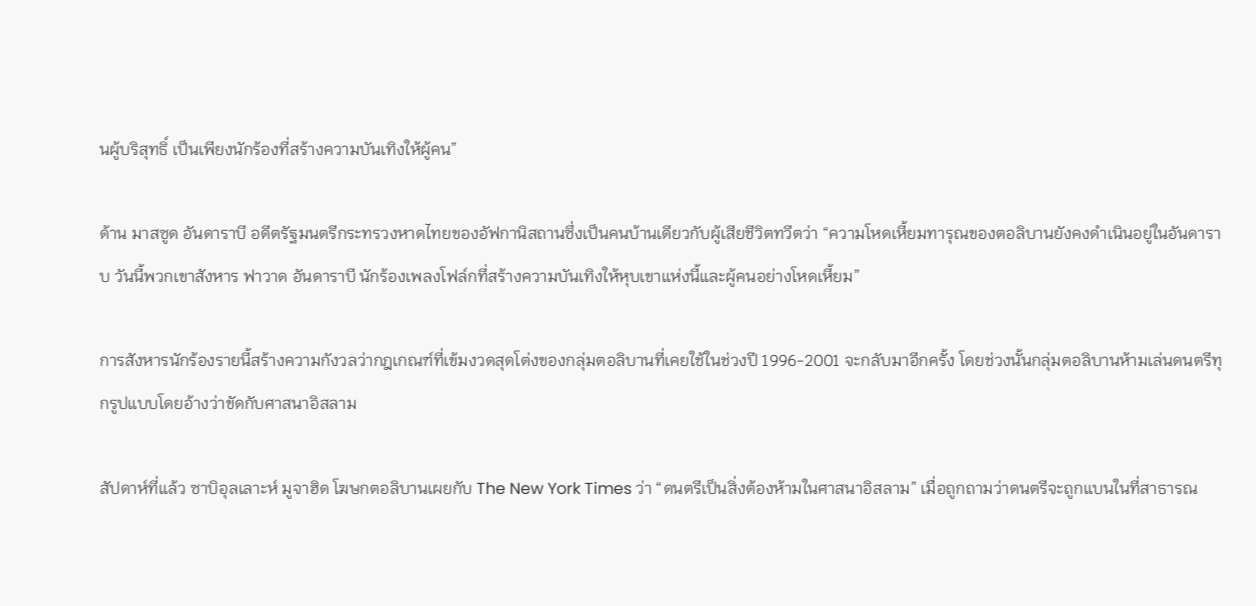นผู้บริสุทธิ์ เป็นเพียงนักร้องที่สร้างความบันเทิงให้ผู้คน”

ด้าน มาสซูด อันดาราบี อดีตรัฐมนตรีกระทรวงหาดไทยของอัฟกานิสถานซึ่งเป็นคนบ้านเดียวกับผู้เสียชีวิตทวีตว่า “ความโหดเหี้ยมทารุณของตอลิบานยังคงดำเนินอยู่ในอันดาราบ วันนี้พวกเขาสังหาร ฟาวาด อันดาราบี นักร้องเพลงโฟล์กที่สร้างความบันเทิงให้หุบเขาแห่งนี้และผู้คนอย่างโหดเหี้ยม”

การสังหารนักร้องรายนี้สร้างความกังวลว่ากฎเกณฑ์ที่เข้มงวดสุดโต่งของกลุ่มตอลิบานที่เคยใช้ในช่วงปี 1996-2001 จะกลับมาอีกครั้ง โดยช่วงนั้นกลุ่มตอลิบานห้ามเล่นดนตรีทุกรูปแบบโดยอ้างว่าขัดกับศาสนาอิสลาม

สัปดาห์ที่แล้ว ซาบิอุลเลาะห์ มูจาฮิด โฆษกตอลิบานเผยกับ The New York Times ว่า “ดนตรีเป็นสิ่งต้องห้ามในศาสนาอิสลาม” เมื่อถูกถามว่าดนตรีจะถูกแบนในที่สาธารณ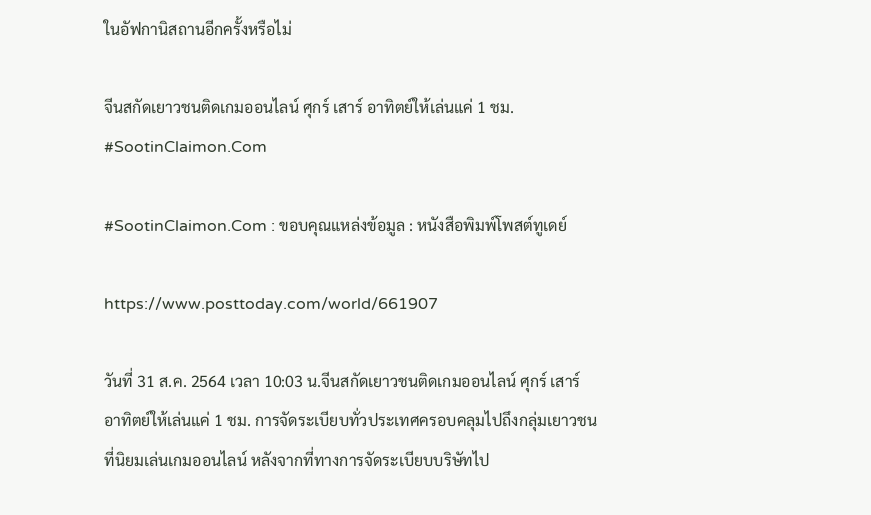ในอัฟกานิสถานอีกครั้งหรือไม่

จีนสกัดเยาวชนติดเกมออนไลน์ ศุกร์ เสาร์ อาทิตย์ให้เล่นแค่ 1 ชม. #SootinClaimon.Com

#SootinClaimon.Com : ขอบคุณแหล่งข้อมูล : หนังสือพิมพ์โพสต์ทูเดย์

https://www.posttoday.com/world/661907

วันที่ 31 ส.ค. 2564 เวลา 10:03 น.จีนสกัดเยาวชนติดเกมออนไลน์ ศุกร์ เสาร์ อาทิตย์ให้เล่นแค่ 1 ชม. การจัดระเบียบทั่วประเทศครอบคลุมไปถึงกลุ่มเยาวชนที่นิยมเล่นเกมออนไลน์ หลังจากที่ทางการจัดระเบียบบริษัทไป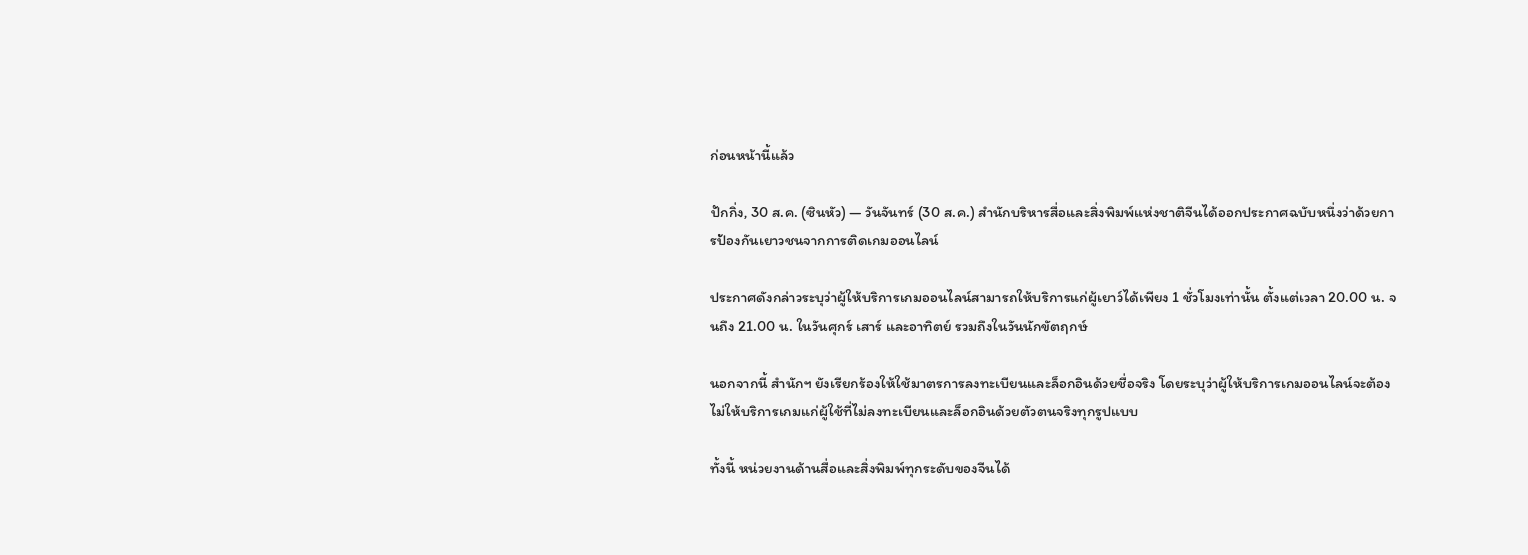ก่อนหน้านี้แล้ว

ปักกิ่ง, 30 ส.ค. (ซินหัว) — วันจันทร์ (30 ส.ค.) สำนักบริหารสื่อและสิ่งพิมพ์แห่งชาติจีนได้ออกประกาศฉบับหนึ่งว่าด้วยการป้องกันเยาวชนจากการติดเกมออนไลน์

ประกาศดังกล่าวระบุว่าผู้ให้บริการเกมออนไลน์สามารถให้บริการแก่ผู้เยาว์ได้เพียง 1 ชั่วโมงเท่านั้น ตั้งแต่เวลา 20.00 น. จนถึง 21.00 น. ในวันศุกร์ เสาร์ และอาทิตย์ รวมถึงในวันนักขัตฤกษ์

นอกจากนี้ สำนักฯ ยังเรียกร้องให้ใช้มาตรการลงทะเบียนและล็อกอินด้วยชื่อจริง โดยระบุว่าผู้ให้บริการเกมออนไลน์จะต้องไม่ให้บริการเกมแก่ผู้ใช้ที่ไม่ลงทะเบียนและล็อกอินด้วยตัวตนจริงทุกรูปแบบ

ทั้งนี้ หน่วยงานด้านสื่อและสิ่งพิมพ์ทุกระดับของจีนได้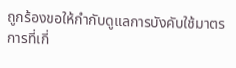ถูกร้องขอให้กำกับดูแลการบังคับใช้มาตรการที่เกี่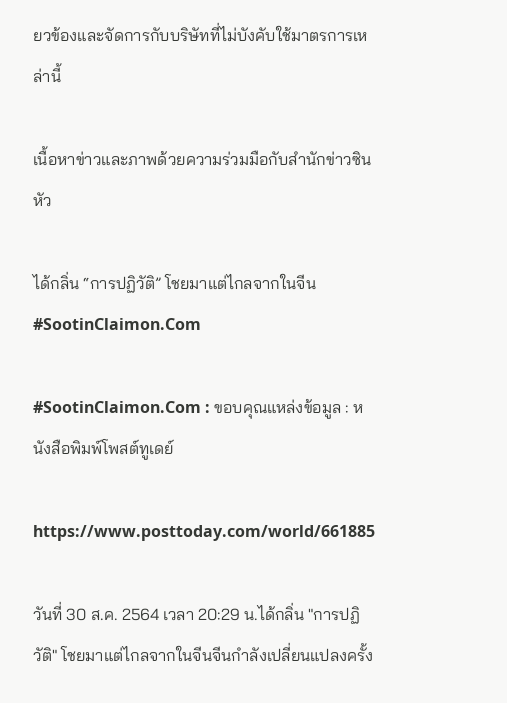ยวข้องและจัดการกับบริษัทที่ไม่บังคับใช้มาตรการเหล่านี้

เนื้อหาข่าวและภาพด้วยความร่วมมือกับสำนักข่าวซินหัว

ได้กลิ่น “การปฏิวัติ” โชยมาแต่ไกลจากในจีน #SootinClaimon.Com

#SootinClaimon.Com : ขอบคุณแหล่งข้อมูล : หนังสือพิมพ์โพสต์ทูเดย์

https://www.posttoday.com/world/661885

วันที่ 30 ส.ค. 2564 เวลา 20:29 น.ได้กลิ่น "การปฏิวัติ" โชยมาแต่ไกลจากในจีนจีนกำลังเปลี่ยนแปลงครั้ง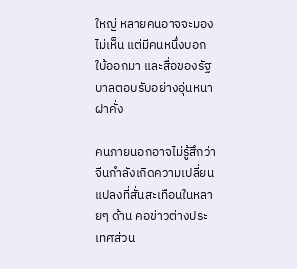ใหญ่ หลายคนอาจจะมองไม่เห็น แต่มีคนหนึ่งบอกใบ้ออกมา และสื่อของรัฐบาลตอบรับอย่างอุ่นหนาฝาคั่ง

คนภายนอกอาจไม่รู้สึกว่าจีนกำลังเกิดความเปลี่ยนแปลงที่สั่นสะเทือนในหลายๆ ด้าน คอข่าวต่างประเทศส่วน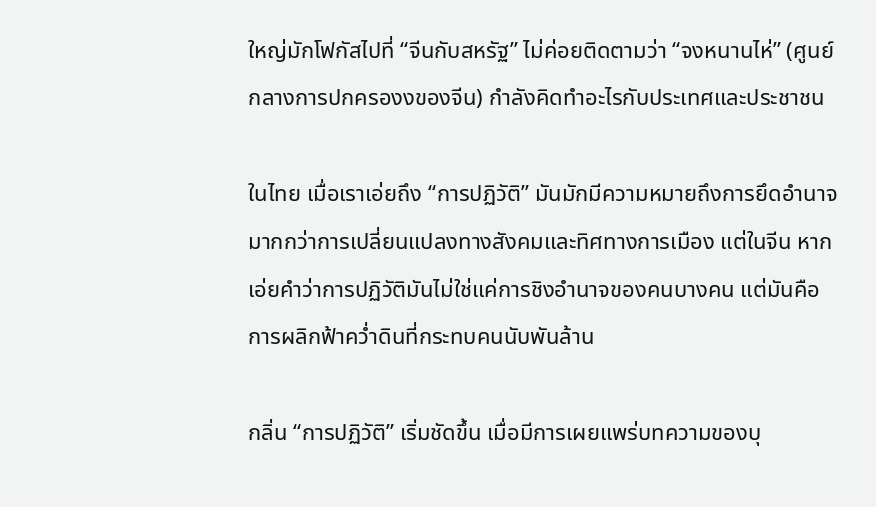ใหญ่มักโฟกัสไปที่ “จีนกับสหรัฐ” ไม่ค่อยติดตามว่า “จงหนานไห่” (ศูนย์กลางการปกครองงของจีน) กำลังคิดทำอะไรกับประเทศและประชาชน

ในไทย เมื่อเราเอ่ยถึง “การปฏิวัติ” มันมักมีความหมายถึงการยึดอำนาจมากกว่าการเปลี่ยนแปลงทางสังคมและทิศทางการเมือง แต่ในจีน หากเอ่ยคำว่าการปฏิวัติมันไม่ใช่แค่การชิงอำนาจของคนบางคน แต่มันคือการผลิกฟ้าคว่ำดินที่กระทบคนนับพันล้าน

กลิ่น “การปฏิวัติ” เริ่มชัดขึ้น เมื่อมีการเผยแพร่บทความของบุ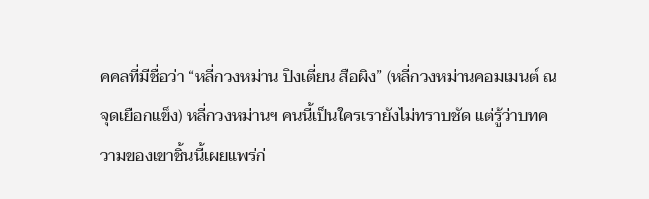คคลที่มีชื่อว่า “หลี่กวงหม่าน ปิงเตี่ยน สือผิง” (หลี่กวงหม่านคอมเมนต์ ณ จุดเยือกแข็ง) หลี่กวงหม่านฯ คนนี้เป็นใครเรายังไม่ทราบชัด แต่รู้ว่าบทความของเขาชิ้นนี้เผยแพร่ก่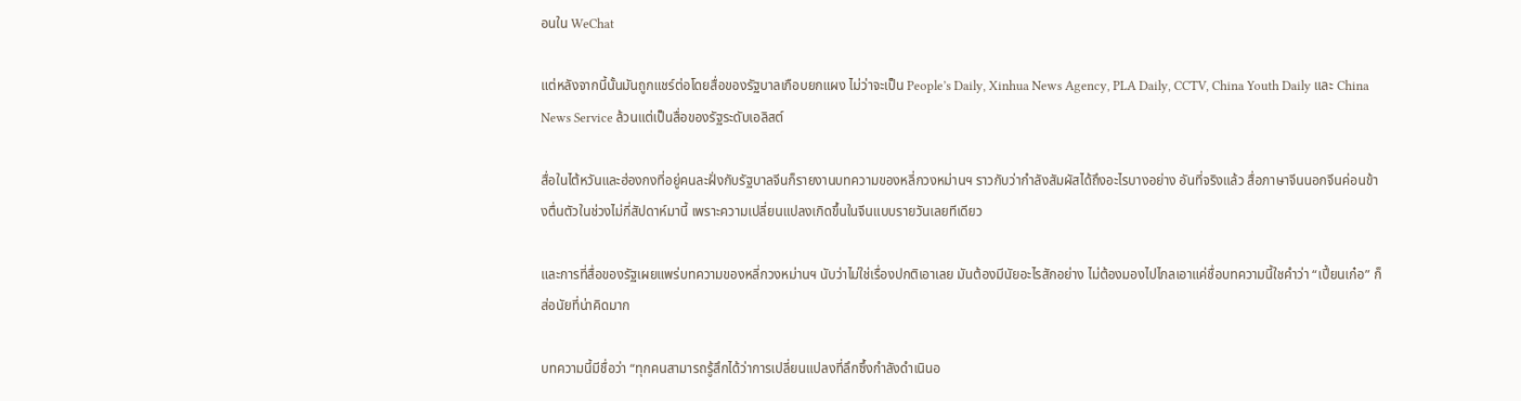อนใน WeChat

แต่หลังจากนี้นั้นมันถูกแชร์ต่อโดยสื่อของรัฐบาลเกือบยกแผง ไม่ว่าจะเป็น People’s Daily, Xinhua News Agency, PLA Daily, CCTV, China Youth Daily และ China News Service ล้วนแต่เป็นสื่อของรัฐระดับเอลิสต์

สื่อในไต้หวันและฮ่องกงที่อยู่คนละฝั่งกับรัฐบาลจีนก็รายงานบทความของหลี่กวงหม่านฯ ราวกับว่ากำลังสัมผัสได้ถึงอะไรบางอย่าง อันที่จริงแล้ว สื่อภาษาจีนนอกจีนค่อนข้างตื่นตัวในช่วงไม่กี่สัปดาห์มานี้ เพราะความเปลี่ยนแปลงเกิดขึ้นในจีนแบบรายวันเลยทีเดียว

และการที่สื่อของรัฐเผยแพร่บทความของหลี่กวงหม่านฯ นับว่าไม่ใช่เรื่องปกติเอาเลย มันต้องมีนัยอะไรสักอย่าง ไม่ต้องมองไปไกลเอาแค่ชื่อบทความนี้ใชคำว่า “เปี้ยนเก๋อ” ก็ส่อนัยที่น่าคิดมาก

บทความนี้มีชื่อว่า “ทุกคนสามารถรู้สึกได้ว่าการเปลี่ยนแปลงที่ลึกซึ้งกำลังดำเนินอ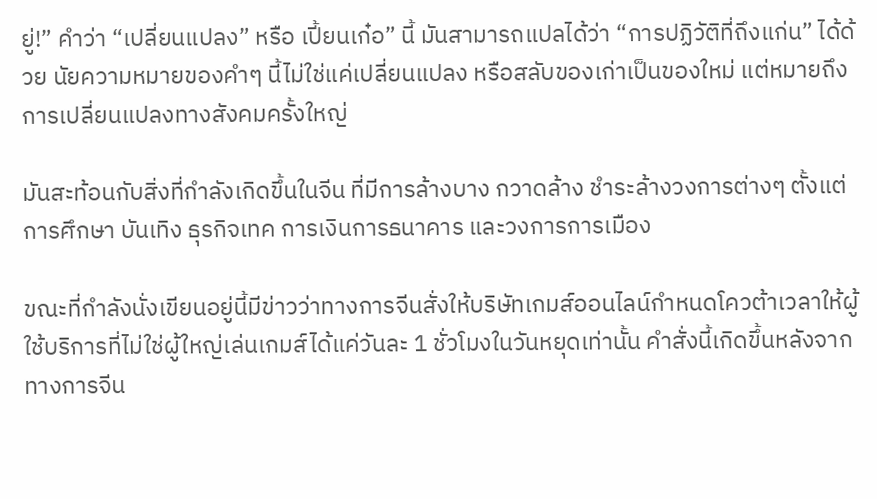ยู่!” คำว่า “เปลี่ยนแปลง” หรือ เปี้ยนเก๋อ” นี้ มันสามารถแปลได้ว่า “การปฏิวัติที่ถึงแก่น” ได้ด้วย นัยความหมายของคำๆ นี้ไม่ใช่แค่เปลี่ยนแปลง หรือสลับของเก่าเป็นของใหม่ แต่หมายถึงการเปลี่ยนแปลงทางสังคมครั้งใหญ่

มันสะท้อนกับสิ่งที่กำลังเกิดขึ้นในจีน ที่มีการล้างบาง กวาดล้าง ชำระล้างวงการต่างๆ ตั้งแต่การศึกษา บันเทิง ธุรกิจเทค การเงินการธนาคาร และวงการการเมือง

ขณะที่กำลังนั่งเขียนอยู่นี้มีข่าวว่าทางการจีนสั่งให้บริษัทเกมส์ออนไลน์กำหนดโควต้าเวลาให้ผู้ใช้บริการที่ไม่ใช่ผู้ใหญ่เล่นเกมส์ได้แค่วันละ 1 ชั่วโมงในวันหยุดเท่านั้น คำสั่งนี้เกิดขึ้นหลังจากทางการจีน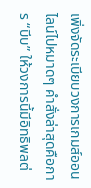เพิ่งจัดระเบียบวงการเกมส์ออนไลน์ไปหมาดๆ คำสั่งล่าสุดคือการ “บีบ” ให้วงการนี้มีอิทธิพลต่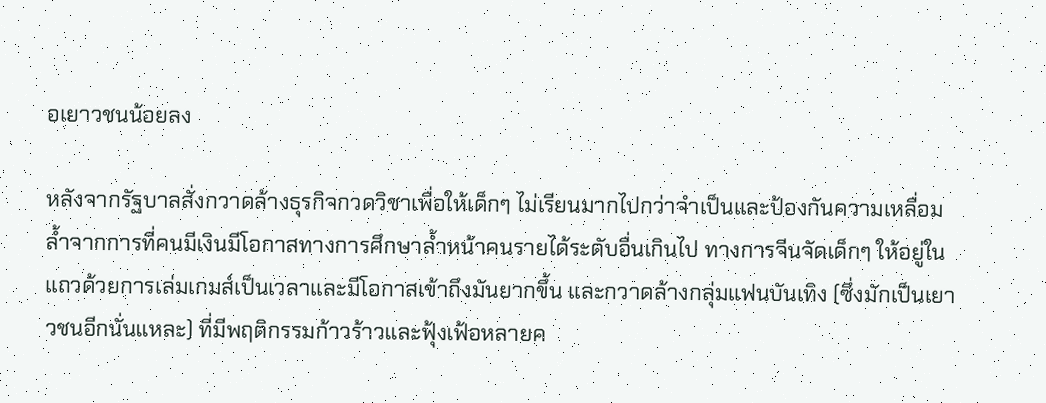อเยาวชนน้อยลง

หลังจากรัฐบาลสั่งกวาดล้างธุรกิจกวดวิชาเพื่อให้เด็กๆ ไม่เรียนมากไปกว่าจำเป็นและป้องกันความเหลื่อมล้ำจากการที่คนมีเงินมีโอกาสทางการศึกษาล้ำหน้าคนรายได้ระดับอื่นเกินไป ทางการจีนจัดเด็กๆ ให้อยู่ในแถวด้วยการเล่มเกมส์เป็นเวลาและมีโอกาสเข้าถึงมันยากขึ้น และกวาดล้างกลุ่มแฟนบันเทิง (ซึ่งมักเป็นเยาวชนอีกนั่นแหละ) ที่มีพฤติกรรมก้าวร้าวและฟุ้งเฟ้อหลายค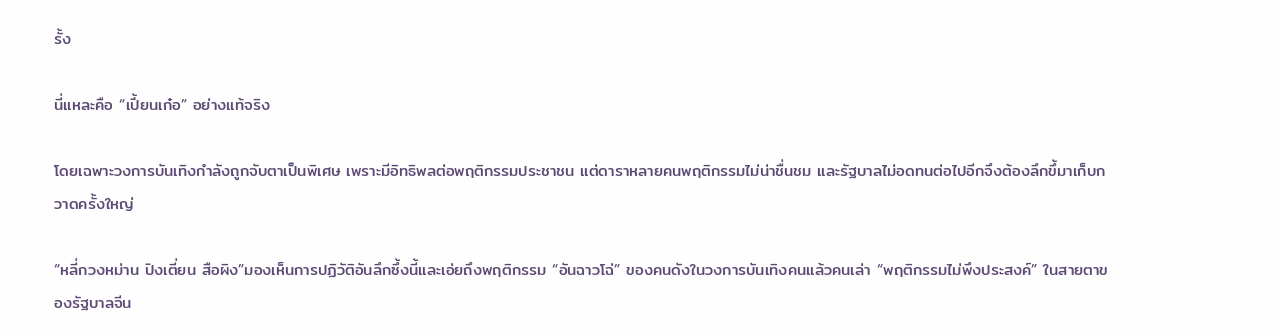รั้ง

นี่แหละคือ “เปี้ยนเก๋อ” อย่างแท้จริง

โดยเฉพาะวงการบันเทิงกำลังถูกจับตาเป็นพิเศษ เพราะมีอิทธิพลต่อพฤติกรรมประชาชน แต่ดาราหลายคนพฤติกรรมไม่น่าชื่นชม และรัฐบาลไม่อดทนต่อไปอีกจึงต้องลึกขึ้มาเก็บกวาดครั้งใหญ่

“หลี่กวงหม่าน ปิงเตี่ยน สือผิง”มองเห็นการปฏิวัติอันลึกซึ้งนี้และเอ่ยถึงพฤติกรรม “อันฉาวโฉ่” ของคนดังในวงการบันเทิงคนแล้วคนเล่า “พฤติกรรมไม่พึงประสงค์” ในสายตาของรัฐบาลจีน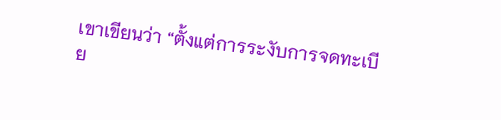เขาเขียนว่า “ตั้งแต่การระงับการจดทะเบีย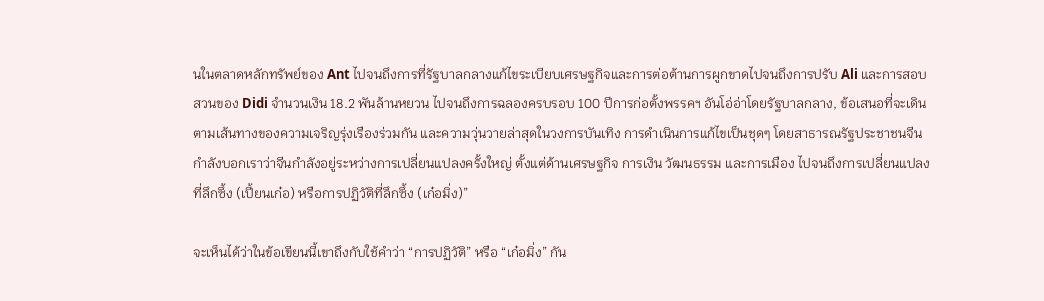นในตลาดหลักทรัพย์ของ Ant ไปจนถึงการที่รัฐบาลกลางแก้ไขระเบียบเศรษฐกิจและการต่อต้านการผูกขาดไปจนถึงการปรับ Ali และการสอบสวนของ Didi จำนวนเงิน 18.2 พันล้านหยวน ไปจนถึงการฉลองครบรอบ 100 ปีการก่อตั้งพรรคฯ อันโอ่อ่าโดยรัฐบาลกลาง, ข้อเสนอที่จะเดินตามเส้นทางของความเจริญรุ่งเรืองร่วมกัน และความวุ่นวายล่าสุดในวงการบันเทิง การดำเนินการแก้ไขเป็นชุดๆ โดยสาธารณรัฐประชาชนจีนกำลังบอกเราว่าจีนกำลังอยู่ระหว่างการเปลี่ยนแปลงครั้งใหญ่ ตั้งแต่ด้านเศรษฐกิจ การเงิน วัฒนธรรม และการเมือง ไปจนถึงการเปลี่ยนแปลงที่ลึกซึ้ง (เปี้ยนเก๋อ) หรือการปฏิวัติที่ลึกซึ้ง (เก๋อมิ่ง)”

จะเห็นได้ว่าในข้อเขียนนี้เขาถึงกับใช้คำว่า “การปฏิวัติ” หรือ “เก๋อมิ่ง” กัน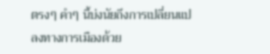ตรงๆ คำๆ นี้บ่งนัยถึงการเปลี่ยนแปลงทางการเมืองด้วย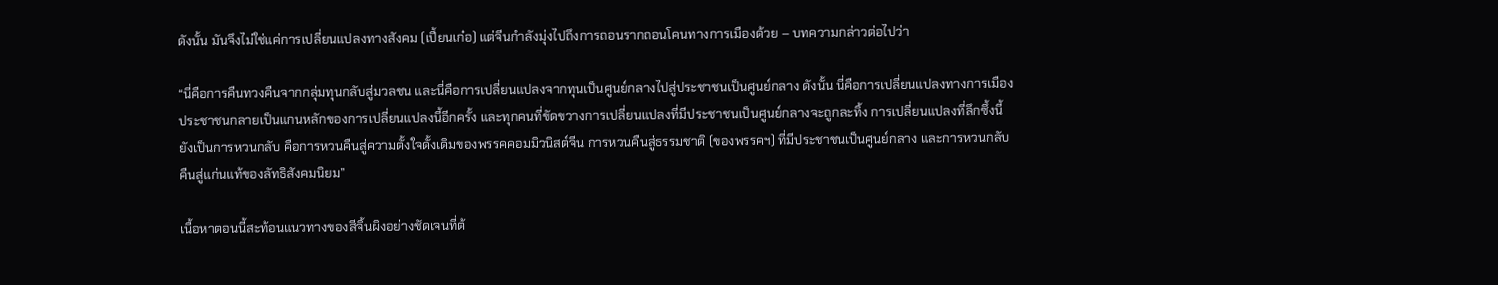ดังนั้น มันจึงไม่ใช่แค่การเปลี่ยนแปลงทางสังคม (เปี้ยนเก๋อ) แต่จีนกำลังมุ่งไปถึงการถอนรากถอนโคนทางการเมืองด้วย – บทความกล่าวต่อไปว่า

“นี่คือการคืนทวงคืนจากกลุ่มทุนกลับสู่มวลชน และนี่คือการเปลี่ยนแปลงจากทุนเป็นศูนย์กลางไปสู่ประชาชนเป็นศูนย์กลาง ดังนั้น นี่คือการเปลี่ยนแปลงทางการเมือง ประชาชนกลายเป็นแกนหลักของการเปลี่ยนแปลงนี้อีกครั้ง และทุกคนที่ขัดขวางการเปลี่ยนแปลงที่มีประชาชนเป็นศูนย์กลางจะถูกละทิ้ง การเปลี่ยนแปลงที่ลึกซึ้งนี้ยังเป็นการหวนกลับ คือการหวนคืนสู่ความตั้งใจดั้งเดิมของพรรคคอมมิวนิสต์จีน การหวนคืนสู่ธรรมชาติ (ของพรรคฯ) ที่มีประชาชนเป็นศูนย์กลาง และการหวนกลับคืนสู่แก่นแท้ของลัทธิสังคมนิยม”

เนื้อหาตอนนี้สะท้อนแนวทางของสีจิ้นผิงอย่างชัดเจนที่ต้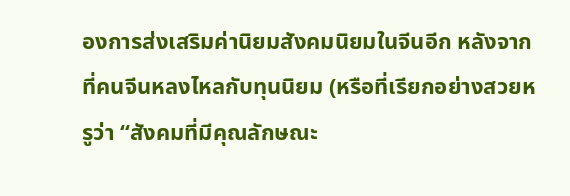องการส่งเสริมค่านิยมสังคมนิยมในจีนอีก หลังจากที่คนจีนหลงไหลกับทุนนิยม (หรือที่เรียกอย่างสวยหรูว่า “สังคมที่มีคุณลักษณะ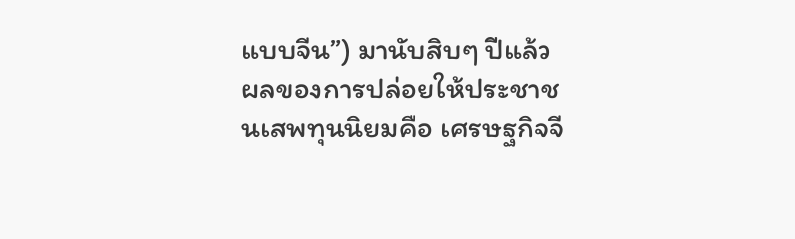แบบจีน”) มานับสิบๆ ปีแล้ว ผลของการปล่อยให้ประชาชนเสพทุนนิยมคือ เศรษฐกิจจี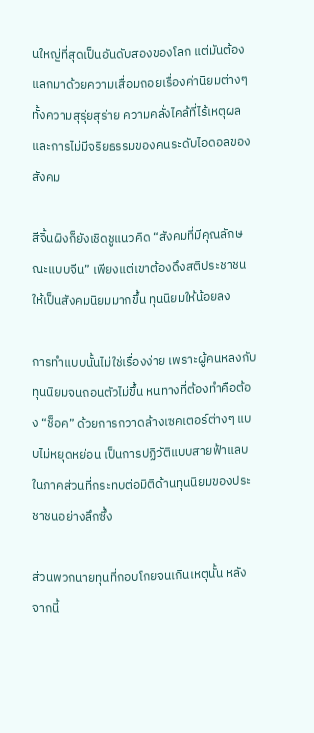นใหญ่ที่สุดเป็นอันดับสองของโลก แต่มันต้องแลกมาด้วยความเสื่อมถอยเรื่องค่านิยมต่างๆ ทั้งความสุรุ่ยสุร่าย ความคลั่งไคล้ที่ไร้เหตุผล และการไม่มีจริยธรรมของคนระดับไอดอลของสังคม

สีจิ้นผิงก็ยังเชิดชูแนวคิด “สังคมที่มีคุณลักษณะแบบจีน” เพียงแต่เขาต้องดึงสติประชาชนให้เป็นสังคมนิยมมากขึ้น ทุนนิยมให้น้อยลง

การทำแบบนั้นไม่ใช่เรื่องง่าย เพราะผู้คนหลงกับทุนนิยมจนถอนตัวไม่ขึ้น หนทางที่ต้องทำคือต้อง “ช็อค” ด้วยการกวาดล้างเซคเตอร์ต่างๆ แบบไม่หยุดหย่อน เป็นการปฏิวัติแบบสายฟ้าแลบในภาคส่วนที่กระทบต่อมิติด้านทุนนิยมของประชาชนอย่างลึกซึ้ง

ส่วนพวกนายทุนที่กอบโกยจนเกินเหตุนั้น หลังจากนี้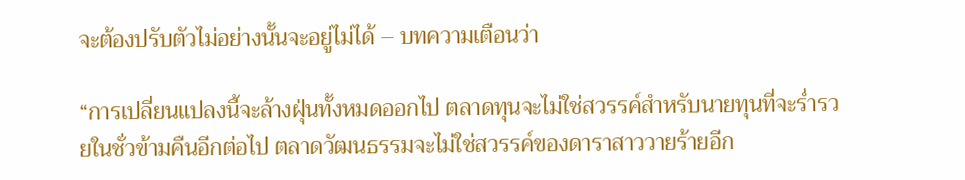จะต้องปรับตัวไม่อย่างนั้นจะอยู่ไม่ได้ – บทความเตือนว่า

“การเปลี่ยนแปลงนี้จะล้างฝุ่นทั้งหมดออกไป ตลาดทุนจะไม่ใช่สวรรค์สำหรับนายทุนที่จะร่ำรวยในชั่วข้ามคืนอีกต่อไป ตลาดวัฒนธรรมจะไม่ใช่สวรรค์ของดาราสาววายร้ายอีก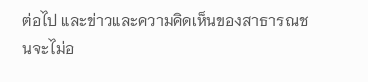ต่อไป และข่าวและความคิดเห็นของสาธารณชนจะไม่อ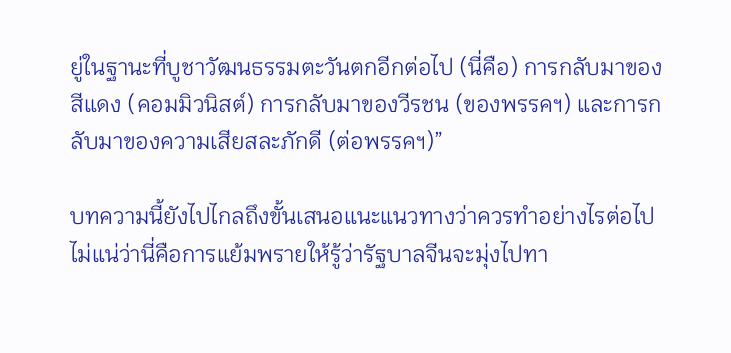ยู่ในฐานะที่บูชาวัฒนธรรมตะวันตกอีกต่อไป (นี่คือ) การกลับมาของสีแดง (คอมมิวนิสต์) การกลับมาของวีรชน (ของพรรคฯ) และการกลับมาของความเสียสละภักดี (ต่อพรรคฯ)”

บทความนี้ยังไปไกลถึงขั้นเสนอแนะแนวทางว่าควรทำอย่างไรต่อไป ไม่แน่ว่านี่คือการแย้มพรายให้รู้ว่ารัฐบาลจีนจะมุ่งไปทา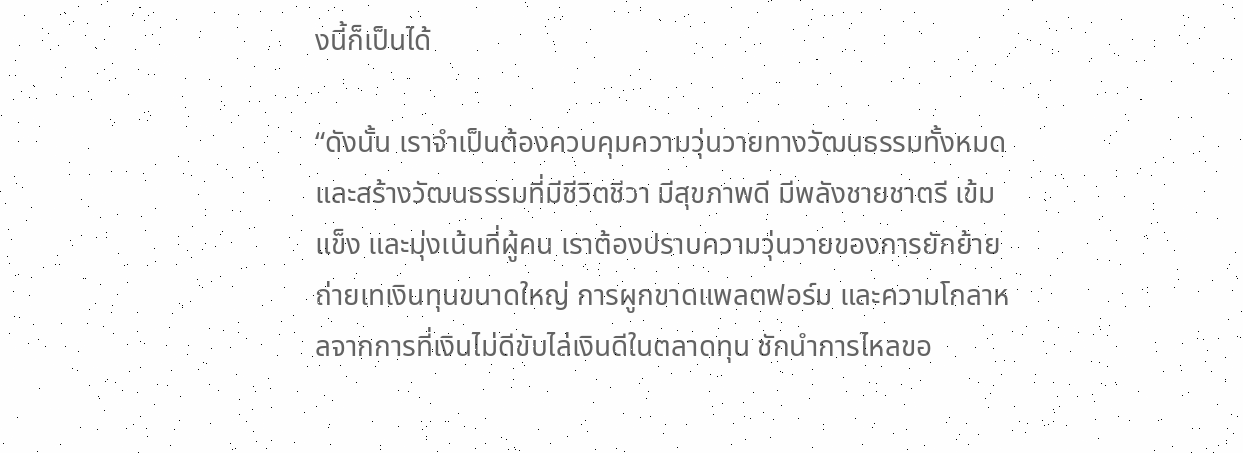งนี้ก็เป็นได้

“ดังนั้น เราจำเป็นต้องควบคุมความวุ่นวายทางวัฒนธรรมทั้งหมด และสร้างวัฒนธรรมที่มีชีวิตชีวา มีสุขภาพดี มีพลังชายชาตรี เข้มแข็ง และมุ่งเน้นที่ผู้คน เราต้องปราบความวุ่นวายของการยักย้ายถ่ายเทเงินทุนขนาดใหญ่ การผูกขาดแพลตฟอร์ม และความโกลาหลจากการที่เงินไม่ดีขับไล่เงินดีในตลาดทุน ชักนำการไหลขอ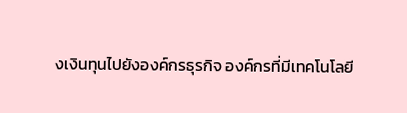งเงินทุนไปยังองค์กรธุรกิจ องค์กรที่มีเทคโนโลยี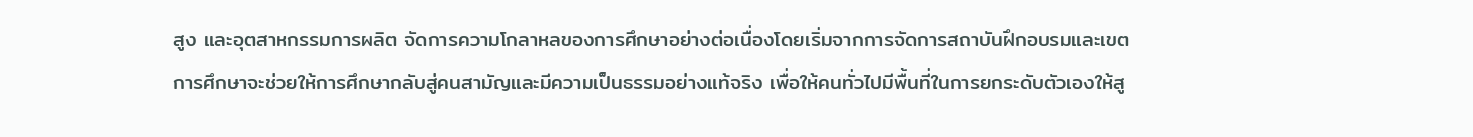สูง และอุตสาหกรรมการผลิต จัดการความโกลาหลของการศึกษาอย่างต่อเนื่องโดยเริ่มจากการจัดการสถาบันฝึกอบรมและเขตการศึกษาจะช่วยให้การศึกษากลับสู่คนสามัญและมีความเป็นธรรมอย่างแท้จริง เพื่อให้คนทั่วไปมีพื้นที่ในการยกระดับตัวเองให้สู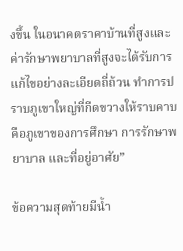งขึ้น ในอนาคตราคาบ้านที่สูงและค่ารักษาพยาบาลที่สูงจะได้รับการแก้ไขอย่างละเอียดถี่ถ้วน ทำการปราบภูเขาใหญ่ที่กีดขวางให้ราบคาบ คือภูเขาของการศึกษา การรักษาพยาบาล และที่อยู่อาศัย”

ข้อความสุดท้ายมีน้ำ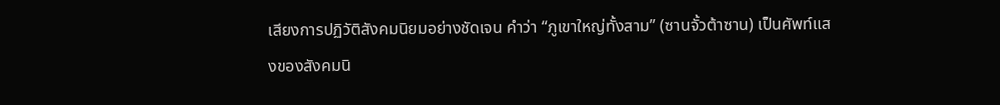เสียงการปฏิวัติสังคมนิยมอย่างชัดเจน คำว่า “ภูเขาใหญ่ทั้งสาม” (ซานจั้วต้าซาน) เป็นศัพท์แสงของสังคมนิ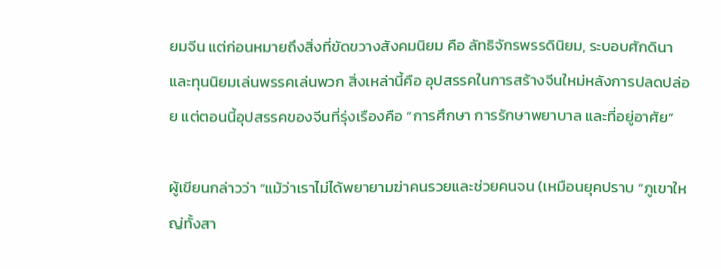ยมจีน แต่ก่อนหมายถึงสิ่งที่ขัดขวางสังคมนิยม คือ ลัทธิจักรพรรดินิยม, ระบอบศักดินา และทุนนิยมเล่นพรรคเล่นพวก สิ่งเหล่านี้คือ อุปสรรคในการสร้างจีนใหม่หลังการปลดปล่อย แต่ตอนนี้อุปสรรคของจีนที่รุ่งเรืองคือ “การศึกษา การรักษาพยาบาล และที่อยู่อาศัย”

ผู้เขียนกล่าวว่า “แม้ว่าเราไม่ได้พยายามฆ่าคนรวยและช่วยคนจน (เหมือนยุคปราบ “ภูเขาใหญ่ทั้งสา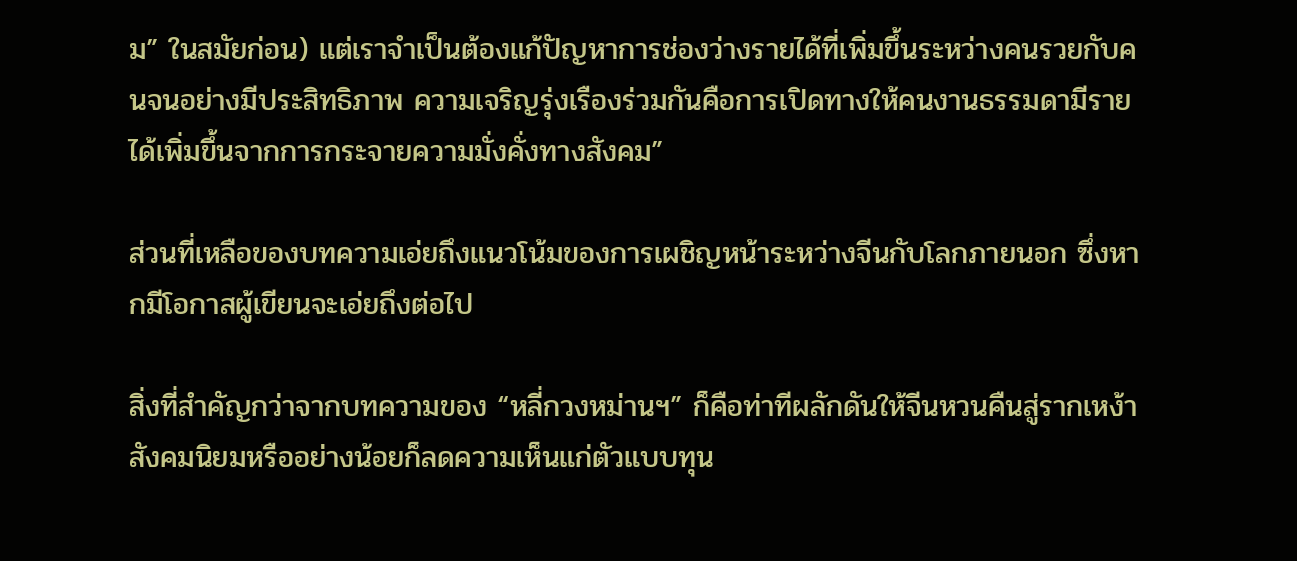ม” ในสมัยก่อน) แต่เราจำเป็นต้องแก้ปัญหาการช่องว่างรายได้ที่เพิ่มขึ้นระหว่างคนรวยกับคนจนอย่างมีประสิทธิภาพ ความเจริญรุ่งเรืองร่วมกันคือการเปิดทางให้คนงานธรรมดามีรายได้เพิ่มขึ้นจากการกระจายความมั่งคั่งทางสังคม”

ส่วนที่เหลือของบทความเอ่ยถึงแนวโน้มของการเผชิญหน้าระหว่างจีนกับโลกภายนอก ซึ่งหากมีโอกาสผู้เขียนจะเอ่ยถึงต่อไป

สิ่งที่สำคัญกว่าจากบทความของ “หลี่กวงหม่านฯ” ก็คือท่าทีผลักดันให้จีนหวนคืนสู่รากเหง้าสังคมนิยมหรืออย่างน้อยก็ลดความเห็นแก่ตัวแบบทุน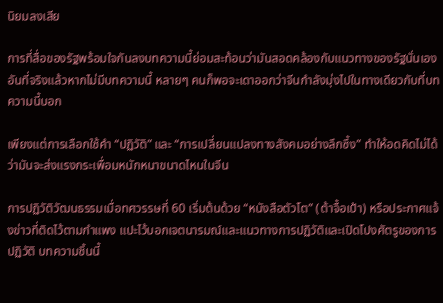นิยมลงเสีย

การที่สื่อของรัฐพร้อมใจกันลงบทความนี้ย่อมสะท้อนว่ามันสอดคล้องกับแนวทางของรัฐนั่นเอง อันที่จริงแล้วหากไม่มีบทความนี้ หลายๆ คนก็พอจะเดาออกว่าจีนกำลังมุ่งไปในทางเดียวกับที่บทความนี้บอก

เพียงแต่การเลือกใช้คำ “ปฏิวัติ” และ “การเปลี่ยนแปลงทางสังคมอย่างลึกซึ้ง” ทำให้อดคิดไม่ได้ว่ามันจะส่งแรงกระเพื่อมหนักหนาขนาดไหนในจีน

การปฏิวัติวัฒนธรรมเมื่อทศวรรษที่ 60 เริ่มต้นด้วย “หนังสือตัวโต” (ต้าจื้อเป้า) หรือประกาศแจ้งข่าวที่ติดไว้ตามกำแพง แปะไว้บอกเจตนารมณ์และแนวทางการปฏิวัติและเปิดโปงศัตรูของการปฏิวัติ บทความชิ้นนี้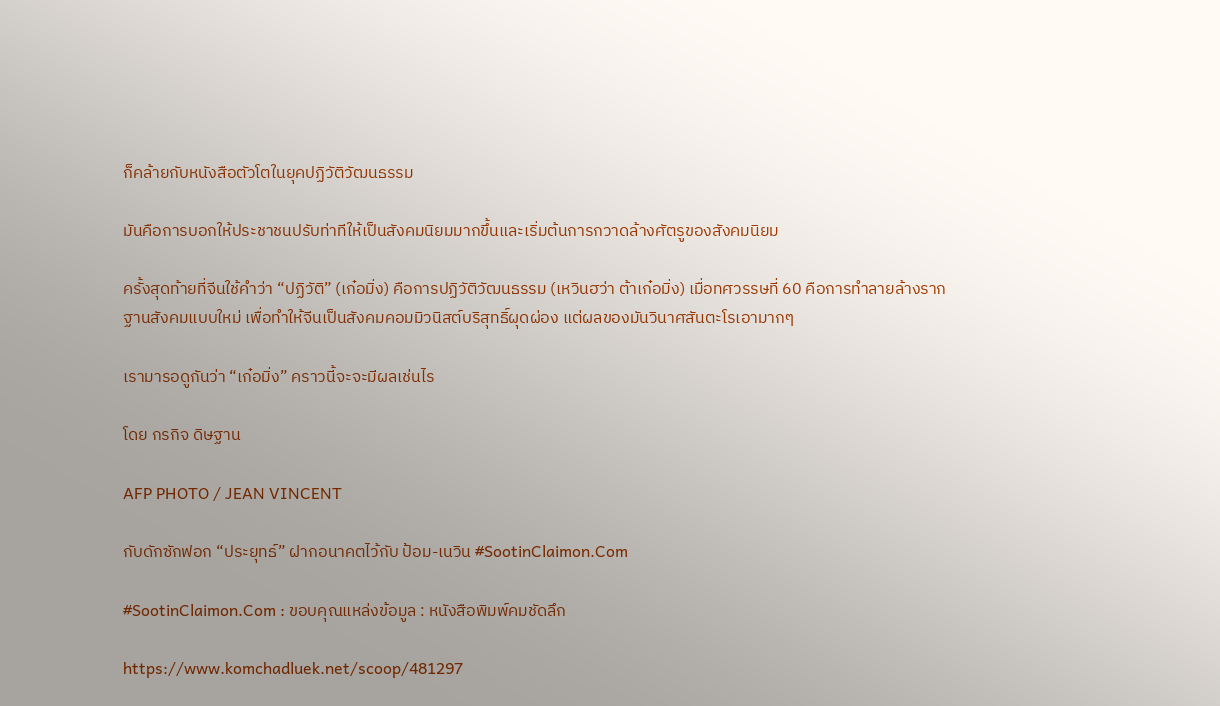ก็คล้ายกับหนังสือตัวโตในยุคปฏิวัติวัฒนธรรม

มันคือการบอกให้ประชาชนปรับท่าทีให้เป็นสังคมนิยมมากขึ้นและเริ่มต้นการกวาดล้างศัตรูของสังคมนิยม

ครั้งสุดท้ายที่จีนใช้คำว่า “ปฏิวัติ” (เก๋อมิ่ง) คือการปฏิวัติวัฒนธรรม (เหวินฮว่า ต้าเก๋อมิ่ง) เมื่อทศวรรษที่ 60 คือการทำลายล้างรากฐานสังคมแบบใหม่ เพื่อทำให้จีนเป็นสังคมคอมมิวนิสต์บริสุทธิ์ผุดผ่อง แต่ผลของมันวินาศสันตะโรเอามากๆ

เรามารอดูกันว่า “เก๋อมิ่ง” คราวนี้จะจะมีผลเช่นไร

โดย กรกิจ ดิษฐาน

AFP PHOTO / JEAN VINCENT

กับดักซักฟอก “ประยุทธ์” ฝากอนาคตไว้กับ ป้อม-เนวิน #SootinClaimon.Com

#SootinClaimon.Com : ขอบคุณแหล่งข้อมูล : หนังสือพิมพ์คมชัดลึก

https://www.komchadluek.net/scoop/481297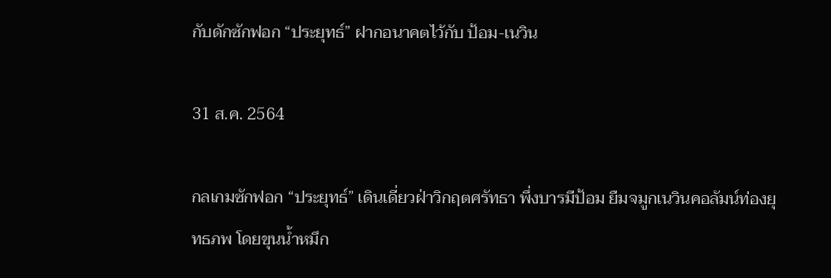กับดักซักฟอก “ประยุทธ์” ฝากอนาคตไว้กับ ป้อม-เนวิน

31 ส.ค. 2564

กลเกมซักฟอก “ประยุทธ์” เดินเดี่ยวฝ่าวิกฤตศรัทธา พึ่งบารมีป้อม ยืมจมูกเนวินคอลัมน์ท่องยุทธภพ โดยขุนน้ำหมึก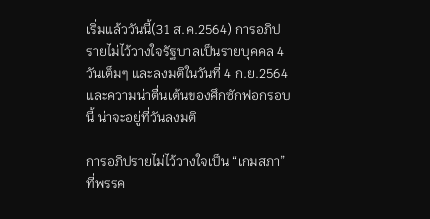เริ่มแล้ววันนี้(31 ส.ค.2564) การอภิปรายไม่ไว้วางใจรัฐบาลเป็นรายบุคคล 4 วันเต็มๆ และลงมติในวันที่ 4 ก.ย.2564 และความน่าตื่นเต้นของศึกซักฟอกรอบนี้ น่าจะอยู่ที่วันลงมติ

การอภิปรายไม่ไว้วางใจเป็น “เกมสภา” ที่พรรค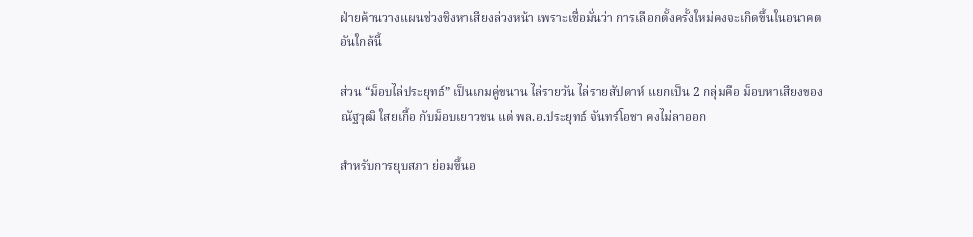ฝ่ายค้านวางแผนช่วงชิงหาเสียงล่วงหน้า เพราะเชื่อมั่นว่า การเลือกตั้งครั้งใหม่คงจะเกิดขึ้นในอนาคตอันใกล้นี้

ส่วน “ม็อบไล่ประยุทธ์” เป็นเกมคู่ขนาน ไล่รายวัน ไล่รายสัปดาห์ แยกเป็น 2 กลุ่มคือ ม็อบหาเสียงของณัฐวุฒิ ใสยเกื้อ กับม็อบเยาวชน แต่ พล.อ.ประยุทธ์ จันทร์โอชา คงไม่ลาออก

สำหรับการยุบสภา ย่อมขึ้นอ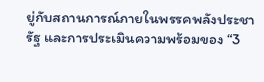ยู่กับสถานการณ์ภายในพรรคพลังประชารัฐ และการประเมินความพร้อมของ “3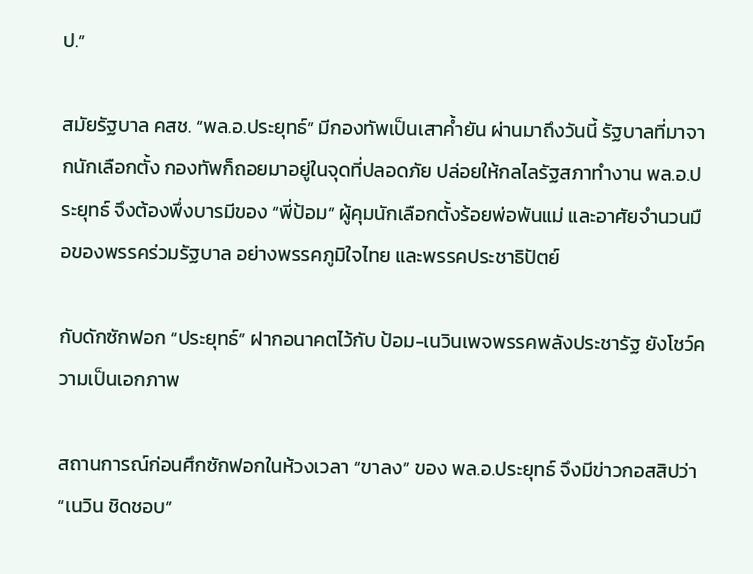ป.”

สมัยรัฐบาล คสช. “พล.อ.ประยุทธ์” มีกองทัพเป็นเสาค้ำยัน ผ่านมาถึงวันนี้ รัฐบาลที่มาจากนักเลือกตั้ง กองทัพก็ถอยมาอยู่ในจุดที่ปลอดภัย ปล่อยให้กลไลรัฐสภาทำงาน พล.อ.ประยุทธ์ จึงต้องพึ่งบารมีของ “พี่ป้อม” ผู้คุมนักเลือกตั้งร้อยพ่อพันแม่ และอาศัยจำนวนมือของพรรคร่วมรัฐบาล อย่างพรรคภูมิใจไทย และพรรคประชาธิปัตย์

กับดักซักฟอก “ประยุทธ์” ฝากอนาคตไว้กับ ป้อม-เนวินเพจพรรคพลังประชารัฐ ยังโชว์ความเป็นเอกภาพ

สถานการณ์ก่อนศึกซักฟอกในห้วงเวลา “ขาลง” ของ พล.อ.ประยุทธ์ จึงมีข่าวกอสสิปว่า “เนวิน ชิดชอบ”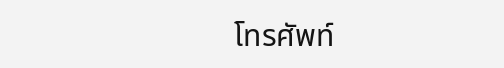โทรศัพท์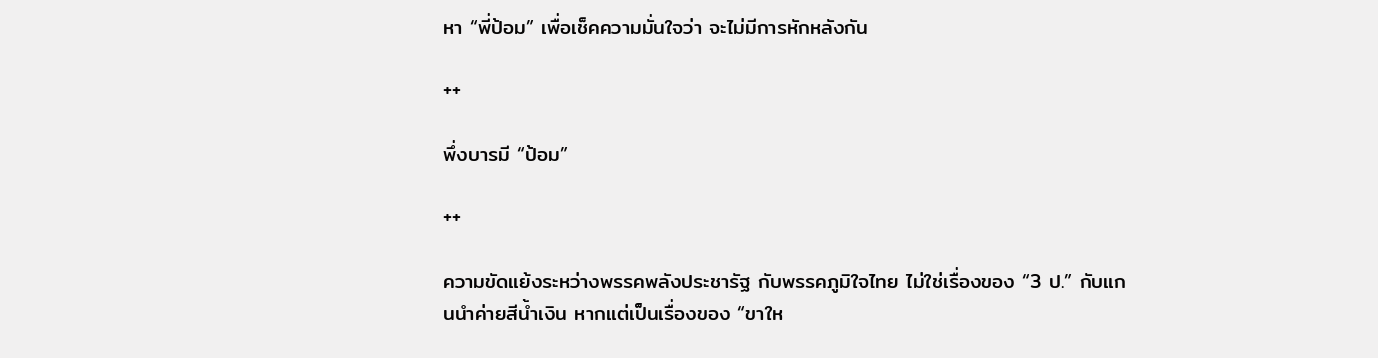หา “พี่ป้อม” เพื่อเช็คความมั่นใจว่า จะไม่มีการหักหลังกัน

++

พึ่งบารมี “ป้อม”

++

ความขัดแย้งระหว่างพรรคพลังประชารัฐ กับพรรคภูมิใจไทย ไม่ใช่เรื่องของ “3 ป.” กับแกนนำค่ายสีน้ำเงิน หากแต่เป็นเรื่องของ “ขาให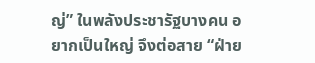ญ่” ในพลังประชารัฐบางคน อยากเป็นใหญ่ จึงต่อสาย “ฝ่าย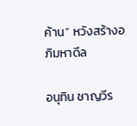ค้าน” หวังสร้างอภิมหาดีล

อนุทิน ชาญวีร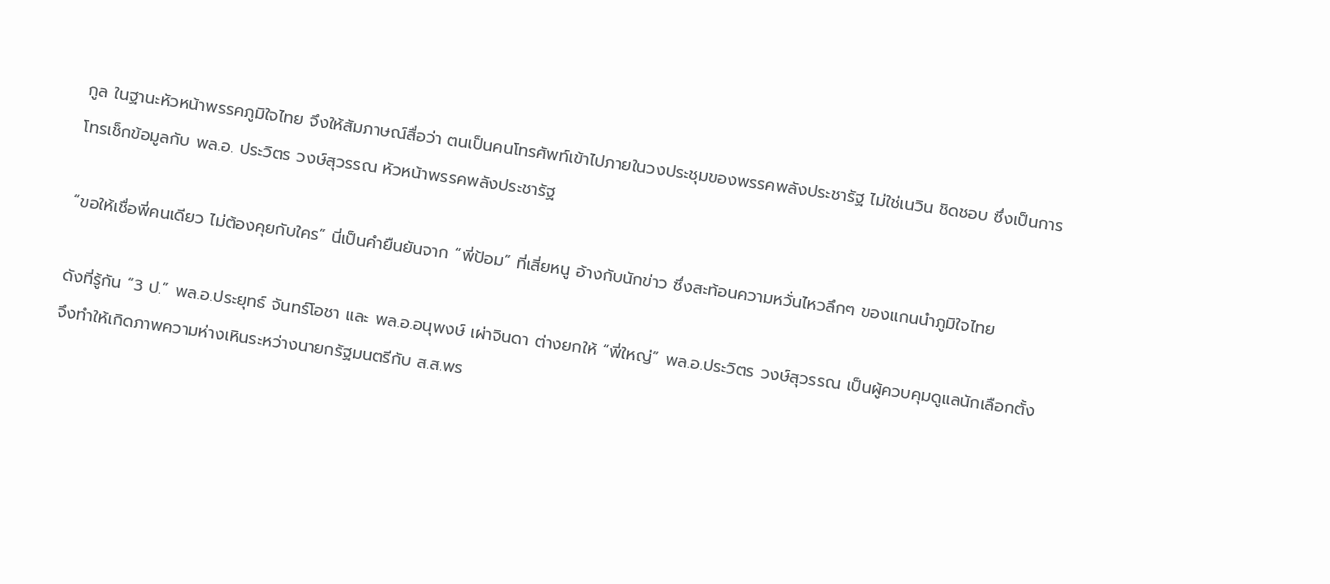กูล ในฐานะหัวหน้าพรรคภูมิใจไทย จึงให้สัมภาษณ์สื่อว่า ตนเป็นคนโทรศัพท์เข้าไปภายในวงประชุมของพรรคพลังประชารัฐ ไม่ใช่เนวิน ชิดชอบ ซึ่งเป็นการโทรเช็กข้อมูลกับ พล.อ. ประวิตร วงษ์สุวรรณ หัวหน้าพรรคพลังประชารัฐ

“ขอให้เชื่อพี่คนเดียว ไม่ต้องคุยกับใคร” นี่เป็นคำยืนยันจาก “พี่ป้อม” ที่เสี่ยหนู อ้างกับนักข่าว ซึ่งสะท้อนความหวั่นไหวลึกๆ ของแกนนำภูมิใจไทย

ดังที่รู้กัน “3 ป.” พล.อ.ประยุทธ์ จันทร์โอชา และ พล.อ.อนุพงษ์ เผ่าจินดา ต่างยกให้ “พี่ใหญ่” พล.อ.ประวิตร วงษ์สุวรรณ เป็นผู้ควบคุมดูแลนักเลือกตั้ง จึงทำให้เกิดภาพความห่างเหินระหว่างนายกรัฐมนตรีกับ ส.ส.พร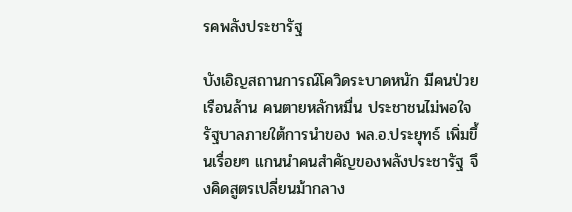รคพลังประชารัฐ

บังเอิญสถานการณ์โควิดระบาดหนัก มีคนป่วยเรือนล้าน คนตายหลักหมื่น ประชาชนไม่พอใจรัฐบาลภายใต้การนำของ พล.อ.ประยุทธ์ เพิ่มขึ้นเรื่อยๆ แกนนำคนสำคัญของพลังประชารัฐ จึงคิดสูตรเปลี่ยนม้ากลาง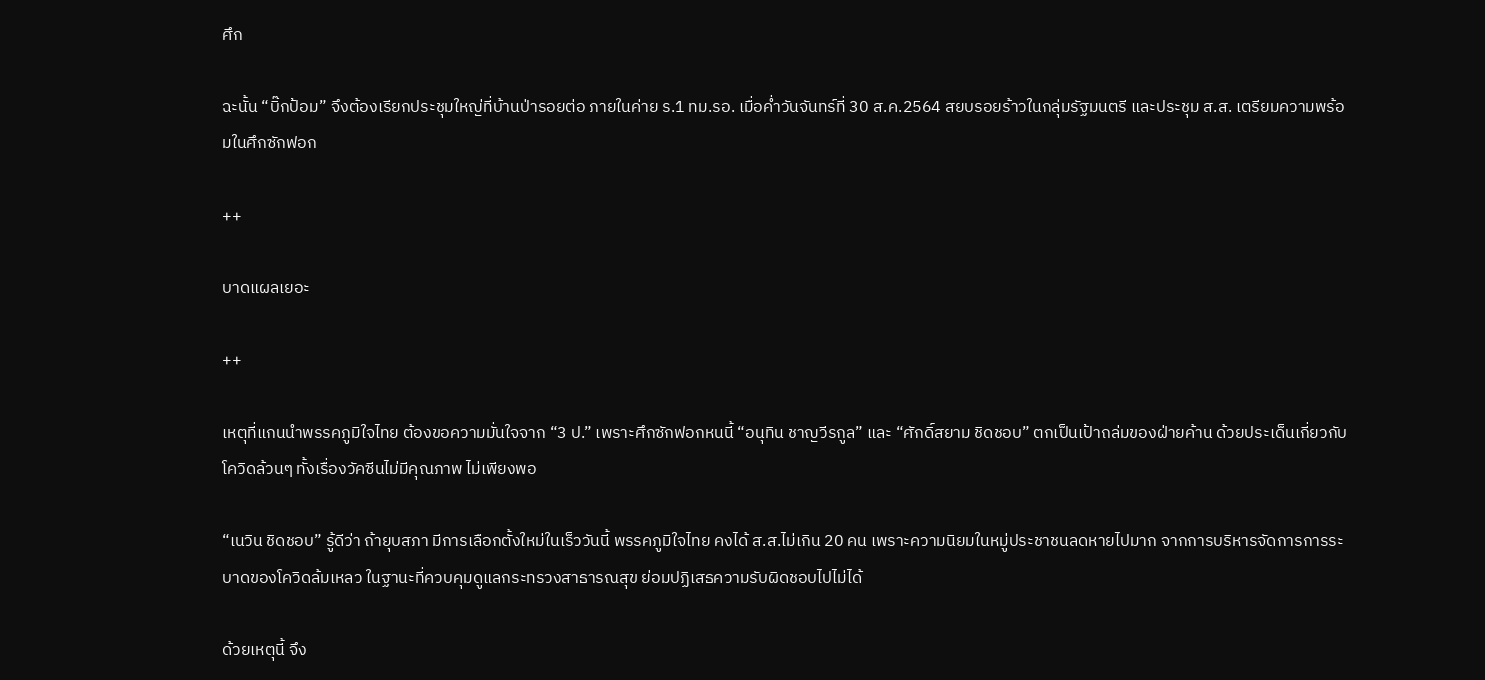ศึก

ฉะนั้น “บิ๊กป้อม” จึงต้องเรียกประชุมใหญ่ที่บ้านป่ารอยต่อ ภายในค่าย ร.1 ทม.รอ. เมื่อค่ำวันจันทร์ที่ 30 ส.ค.2564 สยบรอยร้าวในกลุ่มรัฐมนตรี และประชุม ส.ส. เตรียมความพร้อมในศึกซักฟอก

++

บาดแผลเยอะ

++

เหตุที่แกนนำพรรคภูมิใจไทย ต้องขอความมั่นใจจาก “3 ป.” เพราะศึกซักฟอกหนนี้ “อนุทิน ชาญวีรกูล” และ “ศักดิ์สยาม ชิดชอบ” ตกเป็นเป้าถล่มของฝ่ายค้าน ด้วยประเด็นเกี่ยวกับโควิดล้วนๆ ทั้งเรื่องวัคซีนไม่มีคุณภาพ ไม่เพียงพอ

“เนวิน ชิดชอบ” รู้ดีว่า ถ้ายุบสภา มีการเลือกตั้งใหม่ในเร็ววันนี้ พรรคภูมิใจไทย คงได้ ส.ส.ไม่เกิน 20 คน เพราะความนิยมในหมู่ประชาชนลดหายไปมาก จากการบริหารจัดการการระบาดของโควิดล้มเหลว ในฐานะที่ควบคุมดูแลกระทรวงสาธารณสุข ย่อมปฏิเสธความรับผิดชอบไปไม่ได้

ด้วยเหตุนี้ จึง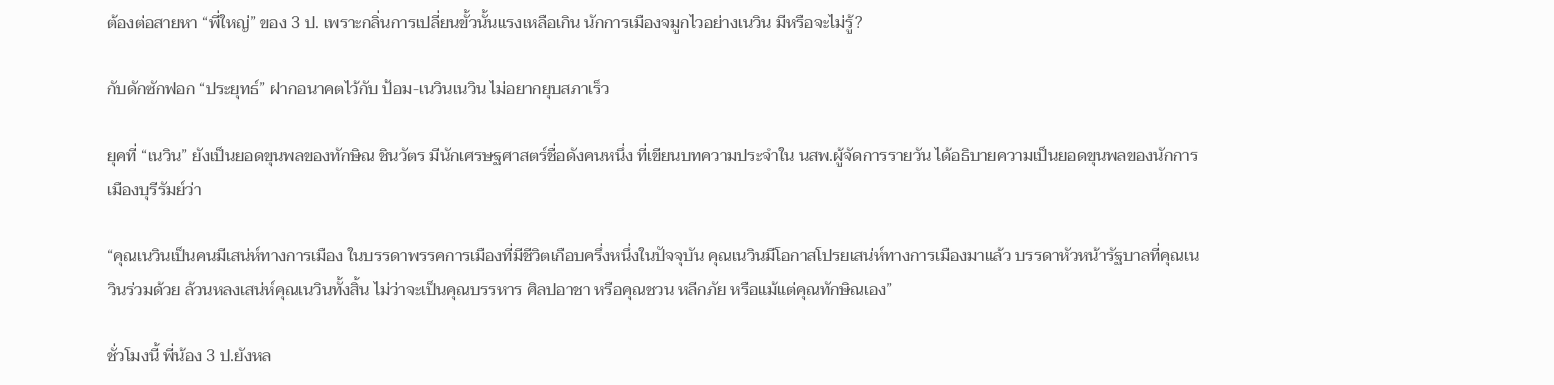ต้องต่อสายหา “พี่ใหญ่” ของ 3 ป. เพราะกลิ่นการเปลี่ยนขั้วนั้นแรงเหลือเกิน นักการเมืองจมูกไวอย่างเนวิน มีหรือจะไม่รู้?

กับดักซักฟอก “ประยุทธ์” ฝากอนาคตไว้กับ ป้อม-เนวินเนวิน ไม่อยากยุบสภาเร็ว

ยุคที่ “เนวิน” ยังเป็นยอดขุนพลของทักษิณ ชินวัตร มีนักเศรษฐศาสตร์ชื่อดังคนหนึ่ง ที่เขียนบทความประจำใน นสพ.ผู้จัดการรายวัน ได้อธิบายความเป็นยอดขุนพลของนักการเมืองบุรีรัมย์ว่า

“คุณเนวินเป็นคนมีเสน่ห์ทางการเมือง ในบรรดาพรรคการเมืองที่มีชีวิตเกือบครึ่งหนึ่งในปัจจุบัน คุณเนวินมีโอกาสโปรยเสน่ห์ทางการเมืองมาแล้ว บรรดาหัวหน้ารัฐบาลที่คุณเนวินร่วมด้วย ล้วนหลงเสน่ห์คุณเนวินทั้งสิ้น ไม่ว่าจะเป็นคุณบรรหาร ศิลปอาชา หรือคุณชวน หลีกภัย หรือแม้แต่คุณทักษิณเอง”

ชั่วโมงนี้ พี่น้อง 3 ป.ยังหล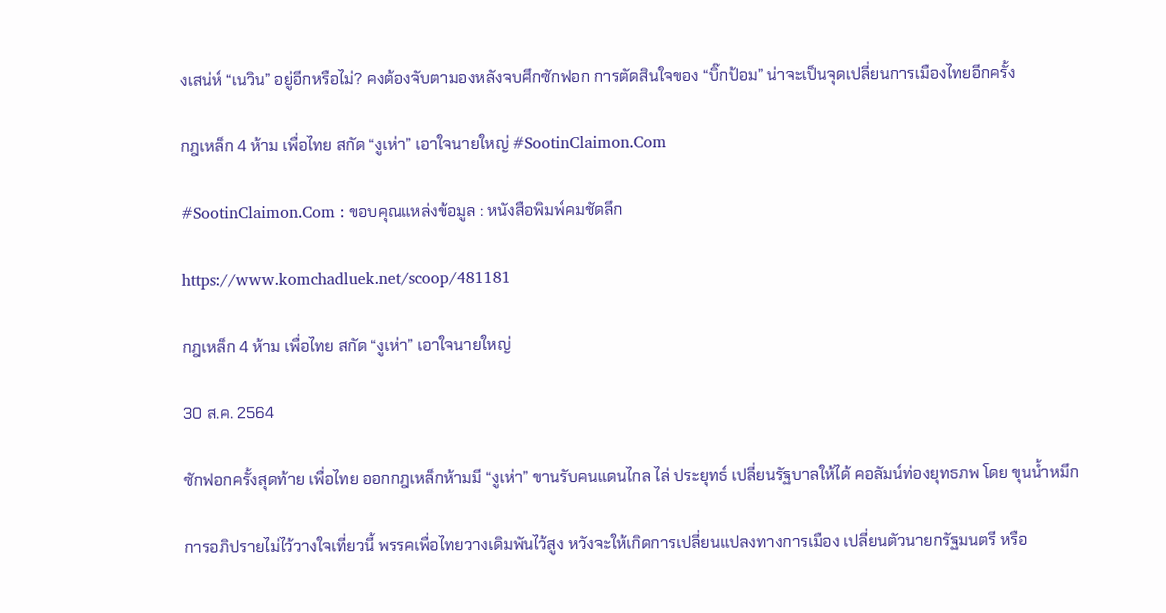งเสน่ห์ “เนวิน” อยู่อีกหรือไม่? คงต้องจับตามองหลังจบศึกซักฟอก การตัดสินใจของ “บิ๊กป้อม” น่าจะเป็นจุดเปลี่ยนการเมืองไทยอีกครั้ง

กฎเหล็ก 4 ห้าม เพื่อไทย สกัด “งูเห่า” เอาใจนายใหญ่ #SootinClaimon.Com

#SootinClaimon.Com : ขอบคุณแหล่งข้อมูล : หนังสือพิมพ์คมชัดลึก

https://www.komchadluek.net/scoop/481181

กฎเหล็ก 4 ห้าม เพื่อไทย สกัด “งูเห่า” เอาใจนายใหญ่

30 ส.ค. 2564

ซักฟอกครั้งสุดท้าย เพื่อไทย ออกกฎเหล็กห้ามมี “งูเห่า” ขานรับคนแดนไกล ไล่ ประยุทธ์ เปลี่ยนรัฐบาลให้ได้ คอลัมน์ท่องยุทธภพ โดย ขุนน้ำหมึก

การอภิปรายไม่ไว้วางใจเที่ยวนี้ พรรคเพื่อไทยวางเดิมพันไว้สูง หวังจะให้เกิดการเปลี่ยนแปลงทางการเมือง เปลี่ยนตัวนายกรัฐมนตรี หรือ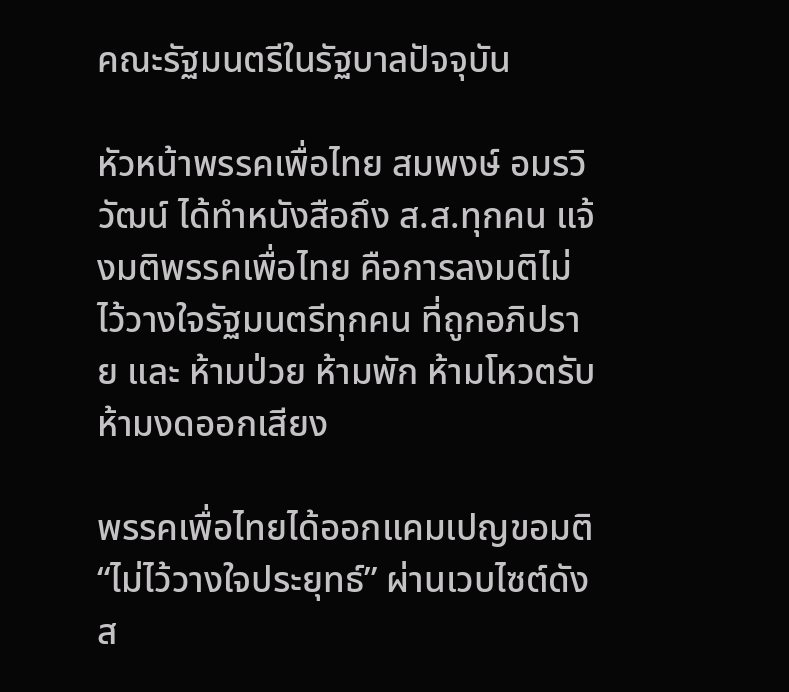คณะรัฐมนตรีในรัฐบาลปัจจุบัน

หัวหน้าพรรคเพื่อไทย สมพงษ์ อมรวิวัฒน์ ได้ทำหนังสือถึง ส.ส.ทุกคน แจ้งมติพรรคเพื่อไทย คือการลงมติไม่ไว้วางใจรัฐมนตรีทุกคน ที่ถูกอภิปราย และ ห้ามป่วย ห้ามพัก ห้ามโหวตรับ ห้ามงดออกเสียง

พรรคเพื่อไทยได้ออกแคมเปญขอมติ “ไม่ไว้วางใจประยุทธ์” ผ่านเวบไซต์ดัง ส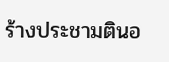ร้างประชามตินอ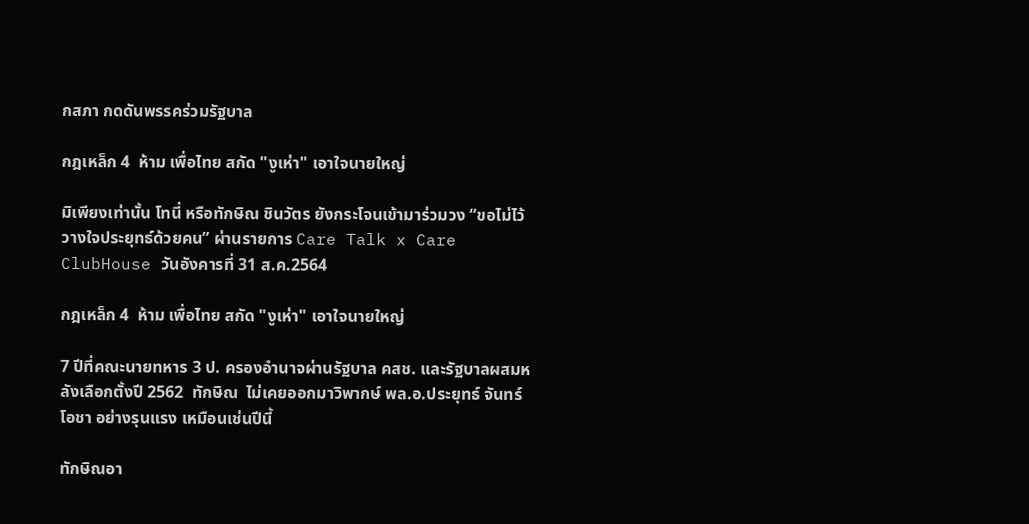กสภา กดดันพรรคร่วมรัฐบาล

กฎเหล็ก 4  ห้าม เพื่อไทย สกัด "งูเห่า" เอาใจนายใหญ่

มิเพียงเท่านั้น โทนี่ หรือทักษิณ ชินวัตร ยังกระโจนเข้ามาร่วมวง “ขอไม่ไว้วางใจประยุทธ์ด้วยคน” ผ่านรายการ Care Talk x Care ClubHouse วันอังคารที่ 31 ส.ค.2564

กฎเหล็ก 4  ห้าม เพื่อไทย สกัด "งูเห่า" เอาใจนายใหญ่

7 ปีที่คณะนายทหาร 3 ป. ครองอำนาจผ่านรัฐบาล คสช. และรัฐบาลผสมหลังเลือกตั้งปี 2562  ทักษิณ  ไม่เคยออกมาวิพากษ์ พล.อ.ประยุทธ์ จันทร์โอชา อย่างรุนแรง เหมือนเช่นปีนี้

ทักษิณอา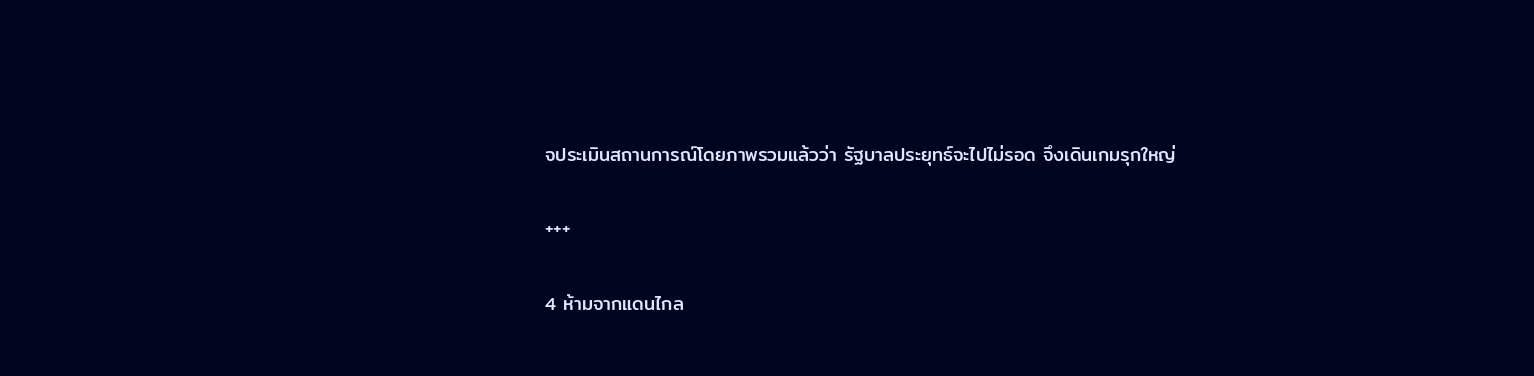จประเมินสถานการณ์โดยภาพรวมแล้วว่า รัฐบาลประยุทธ์จะไปไม่รอด จึงเดินเกมรุกใหญ่

+++

4 ห้ามจากแดนไกล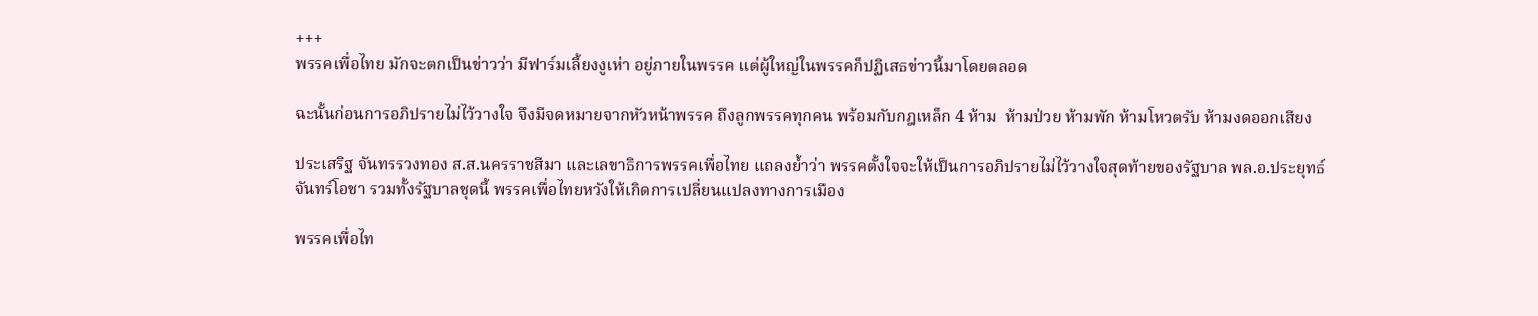+++
พรรคเพื่อไทย มักจะตกเป็นข่าวว่า มีฟาร์มเลี้ยงงูเห่า อยู่ภายในพรรค แต่ผู้ใหญ่ในพรรคก็ปฏิเสธข่าวนี้มาโดยตลอด

ฉะนั้นก่อนการอภิปรายไม่ไว้วางใจ จึงมีจดหมายจากหัวหน้าพรรค ถึงลูกพรรคทุกคน พร้อมกับกฎเหล็ก 4 ห้าม  ห้ามป่วย ห้ามพัก ห้ามโหวตรับ ห้ามงดออกเสียง

ประเสริฐ จันทรรวงทอง ส.ส.นครราชสีมา และเลขาธิการพรรคเพื่อไทย แถลงย้ำว่า พรรคตั้งใจจะให้เป็นการอภิปรายไม่ไว้วางใจสุดท้ายของรัฐบาล พล.อ.ประยุทธ์ จันทร์โอชา รวมทั้งรัฐบาลชุดนี้ พรรคเพื่อไทยหวังให้เกิดการเปลี่ยนแปลงทางการเมือง

พรรคเพื่อไท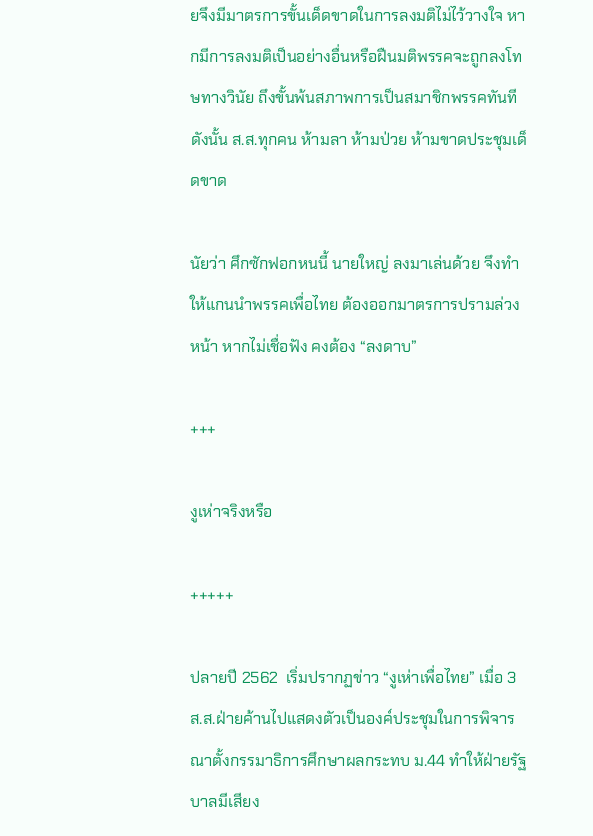ยจึงมีมาตรการขั้นเด็ดขาดในการลงมติไม่ไว้วางใจ หากมีการลงมติเป็นอย่างอื่นหรือฝืนมติพรรคจะถูกลงโทษทางวินัย ถึงขั้นพ้นสภาพการเป็นสมาชิกพรรคทันที ดังนั้น ส.ส.ทุกคน ห้ามลา ห้ามป่วย ห้ามขาดประชุมเด็ดขาด

นัยว่า ศึกซักฟอกหนนี้ นายใหญ่ ลงมาเล่นด้วย จึงทำให้แกนนำพรรคเพื่อไทย ต้องออกมาตรการปรามล่วงหน้า หากไม่เชื่อฟัง คงต้อง “ลงดาบ”

+++

งูเห่าจริงหรือ

+++++

ปลายปี 2562  เริ่มปรากฏข่าว “งูเห่าเพื่อไทย” เมื่อ 3 ส.ส.ฝ่ายค้านไปแสดงตัวเป็นองค์ประชุมในการพิจารณาตั้งกรรมาธิการศึกษาผลกระทบ ม.44 ทำให้ฝ่ายรัฐบาลมีเสียง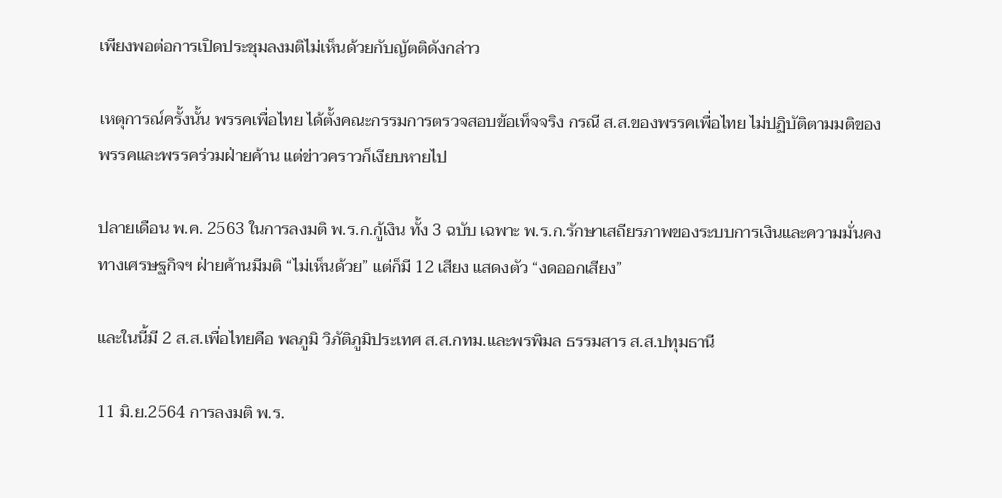เพียงพอต่อการเปิดประชุมลงมติไม่เห็นด้วยกับญัตติดังกล่าว

เหตุการณ์ครั้งนั้น พรรคเพื่อไทย ได้ตั้งคณะกรรมการตรวจสอบข้อเท็จจริง กรณี ส.ส.ของพรรคเพื่อไทย ไม่ปฏิบัติตามมติของพรรคและพรรคร่วมฝ่ายค้าน แต่ข่าวคราวก็เงียบหายไป

ปลายเดือน พ.ค. 2563 ในการลงมติ พ.ร.ก.กู้เงิน ทั้ง 3 ฉบับ เฉพาะ พ.ร.ก.รักษาเสถียรภาพของระบบการเงินและความมั่นคงทางเศรษฐกิจฯ ฝ่ายค้านมีมติ “ไม่เห็นด้วย” แต่ก็มี 12 เสียง แสดงตัว “งดออกเสียง”

และในนี้มี 2 ส.ส.เพื่อไทยคือ พลภูมิ วิภัติภูมิประเทศ ส.ส.กทม.และพรพิมล ธรรมสาร ส.ส.ปทุมธานี

11 มิ.ย.2564 การลงมติ พ.ร.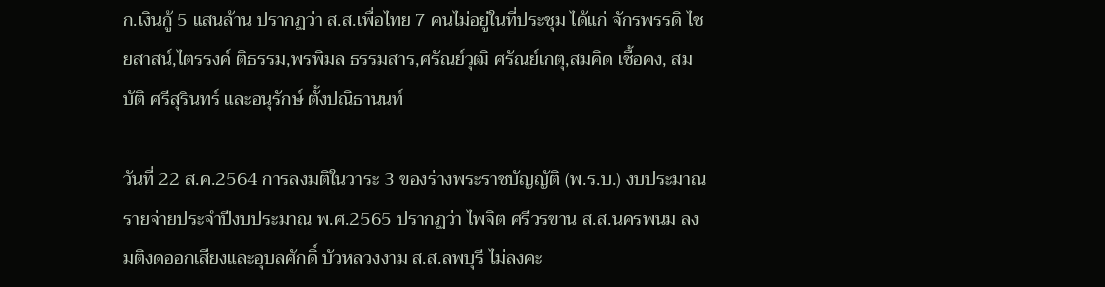ก.เงินกู้ 5 แสนล้าน ปรากฏว่า ส.ส.เพื่อไทย 7 คนไม่อยู่ในที่ประชุม ได้แก่ จักรพรรดิ ไชยสาสน์,ไตรรงค์ ติธรรม,พรพิมล ธรรมสาร,ศรัณย์วุฒิ ศรัณย์เกตุ,สมคิด เชื้อคง, สมบัติ ศรีสุรินทร์ และอนุรักษ์ ตั้งปณิธานนท์

วันที่ 22 ส.ค.2564 การลงมติในวาระ 3 ของร่างพระราชบัญญัติ (พ.ร.บ.) งบประมาณรายจ่ายประจำปีงบประมาณ พ.ศ.2565 ปรากฏว่า ไพจิต ศรีวรขาน ส.ส.นครพนม ลงมติงดออกเสียงและอุบลศักดิ์ บัวหลวงงาม ส.ส.ลพบุรี ไม่ลงคะ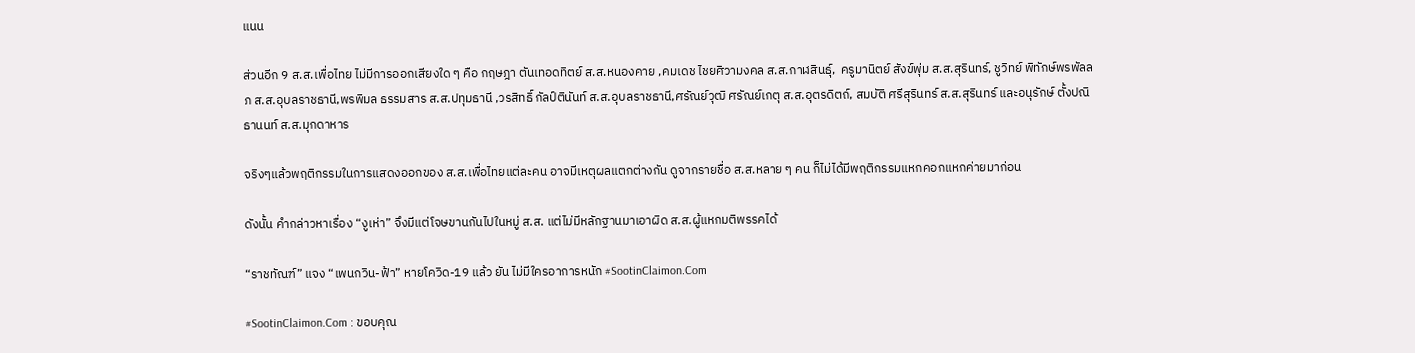แนน

ส่วนอีก 9 ส.ส.เพื่อไทย ไม่มีการออกเสียงใด ๆ คือ กฤษฎา ตันเทอดทิตย์ ส.ส.หนองคาย ,คมเดช ไชยศิวามงคล ส.ส.กาฬสินธุ์,  ครูมานิตย์ สังข์พุ่ม ส.ส.สุรินทร์, ชูวิทย์ พิทักษ์พรพัลลภ ส.ส.อุบลราชธานี,พรพิมล ธรรมสาร ส.ส.ปทุมธานี ,วรสิทธิ์ กัลป์ตินันท์ ส.ส.อุบลราชธานี,ศรัณย์วุฒิ ศรัณย์เกตุ ส.ส.อุตรดิตถ์, สมบัติ ศรีสุรินทร์ ส.ส.สุรินทร์ และอนุรักษ์ ตั้งปณิธานนท์ ส.ส.มุกดาหาร

จริงๆแล้วพฤติกรรมในการแสดงออกของ ส.ส.เพื่อไทยแต่ละคน อาจมีเหตุผลแตกต่างกัน ดูจากรายชื่อ ส.ส.หลาย ๆ คน ก็ไม่ได้มีพฤติกรรมแหกคอกแหกค่ายมาก่อน

ดังนั้น คำกล่าวหาเรื่อง “งูเห่า” จึงมีแต่โจษขานกันไปในหมู่ ส.ส. แต่ไม่มีหลักฐานมาเอาผิด ส.ส.ผู้แหกมติพรรคได้

“ราชทัณฑ์” แจง “เพนกวิน-ฟ้า” หายโควิด-19 แล้ว ยัน ไม่มีใครอาการหนัก #SootinClaimon.Com

#SootinClaimon.Com : ขอบคุณ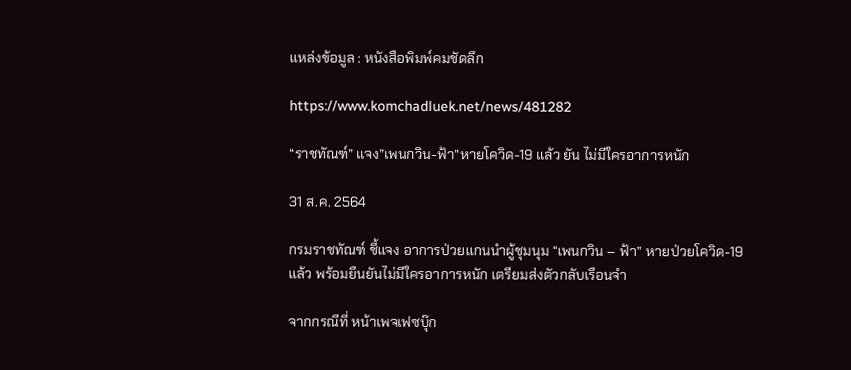แหล่งข้อมูล : หนังสือพิมพ์คมชัดลึก

https://www.komchadluek.net/news/481282

“ราชทัณฑ์” แจง”เพนกวิน-ฟ้า”หายโควิด-19 แล้ว ยัน ไม่มีใครอาการหนัก

31 ส.ค. 2564

กรมราชทัณฑ์ ชี้แจง อาการป่วยแกนนำผู้ชุมนุม “เพนกวิน – ฟ้า” หายป่วยโควิด-19 แล้ว พร้อมยืนยันไม่มีใครอาการหนัก เตรียมส่งตัวกลับเรือนจำ

จากกรณีที่ หน้าเพจเฟซบุ๊ก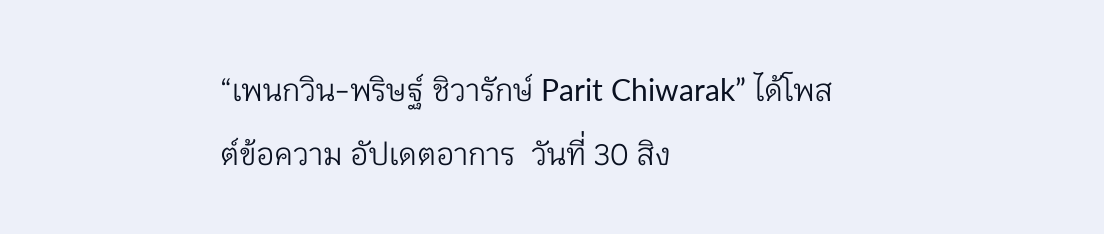“เพนกวิน-พริษฐ์ ชิวารักษ์ Parit Chiwarak” ได้โพสต์ข้อความ อัปเดตอาการ  วันที่ 30 สิง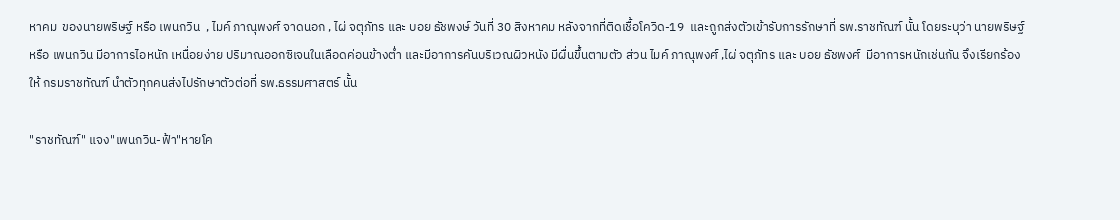หาคม  ของนายพริษฐ์ หรือ เพนกวิน  , ไมค์ ภาณุพงศ์ จาดนอก , ไผ่ จตุภัทร และ บอย ธัชพงษ์ วันที่ 30 สิงหาคม หลังจากที่ติดเชื้อโควิด-19  และถูกส่งตัวเข้ารับการรักษาที่ รพ.ราชทัณฑ์ นั้น โดยระบุว่า นายพริษฐ์ หรือ เพนกวิน มีอาการไอหนัก เหนื่อยง่าย ปริมาณออกซิเจนในเลือดค่อนข้างต่ำ และมีอาการคันบริเวณผิวหนัง มีผื่นขึ้นตามตัว ส่วน ไมค์ ภาณุพงศ์ ,ไผ่ จตุภัทร และ บอย ธัชพงศ์  มีอาการหนักเช่นกัน จึงเรียกร้องให้ กรมราชทัณฑ์ นำตัวทุกคนส่งไปรักษาตัวต่อที่ รพ.ธรรมศาสตร์ นั้น

"ราชทัณฑ์" แจง"เพนกวิน-ฟ้า"หายโค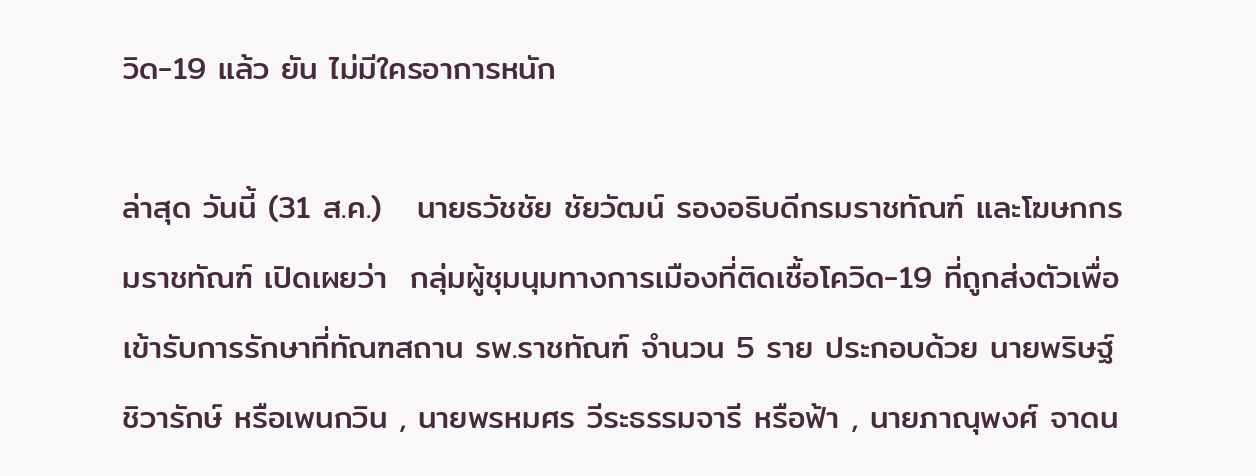วิด-19 แล้ว ยัน ไม่มีใครอาการหนัก

ล่าสุด วันนี้ (31 ส.ค.)   นายธวัชชัย ชัยวัฒน์ รองอธิบดีกรมราชทัณฑ์ และโฆษกกรมราชทัณฑ์ เปิดเผยว่า  กลุ่มผู้ชุมนุมทางการเมืองที่ติดเชื้อโควิด-19 ที่ถูกส่งตัวเพื่อเข้ารับการรักษาที่ทัณฑสถาน รพ.ราชทัณฑ์ จำนวน 5 ราย ประกอบด้วย นายพริษฐ์ ชิวารักษ์ หรือเพนกวิน , นายพรหมศร วีระธรรมจารี หรือฟ้า , นายภาณุพงศ์ จาดน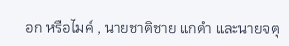อก หรือไมค์ , นายชาติชาย แกดำ และนายจตุ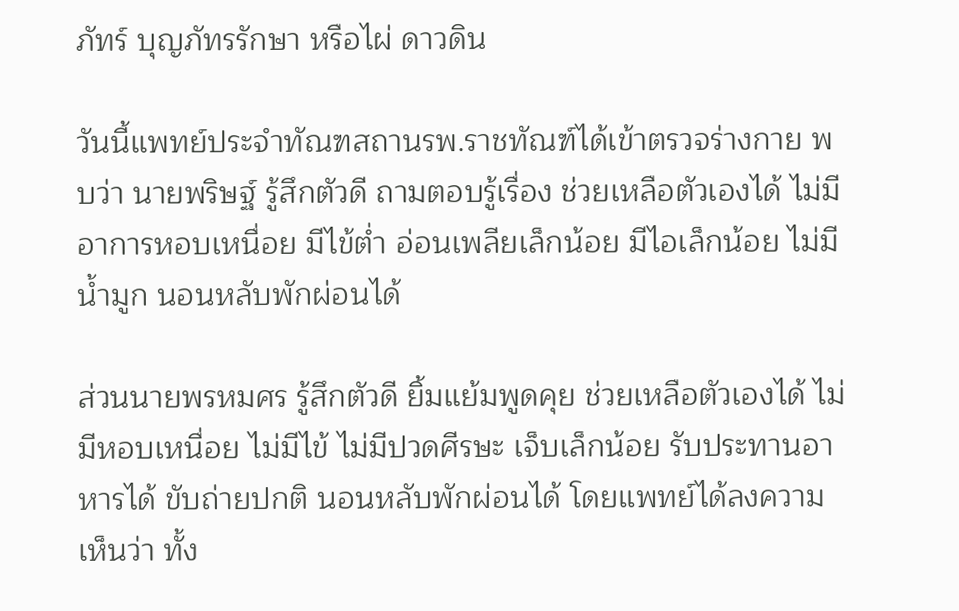ภัทร์ บุญภัทรรักษา หรือไผ่ ดาวดิน

วันนี้แพทย์ประจำทัณฑสถานรพ.ราชทัณฑ์ได้เข้าตรวจร่างกาย พบว่า นายพริษฐ์ รู้สึกตัวดี ถามตอบรู้เรื่อง ช่วยเหลือตัวเองได้ ไม่มีอาการหอบเหนื่อย มีไข้ต่ำ อ่อนเพลียเล็กน้อย มีไอเล็กน้อย ไม่มีน้ำมูก นอนหลับพักผ่อนได้

ส่วนนายพรหมศร รู้สึกตัวดี ยิ้มแย้มพูดคุย ช่วยเหลือตัวเองได้ ไม่มีหอบเหนื่อย ไม่มีไข้ ไม่มีปวดศีรษะ เจ็บเล็กน้อย รับประทานอาหารได้ ขับถ่ายปกติ นอนหลับพักผ่อนได้ โดยแพทย์ได้ลงความเห็นว่า ทั้ง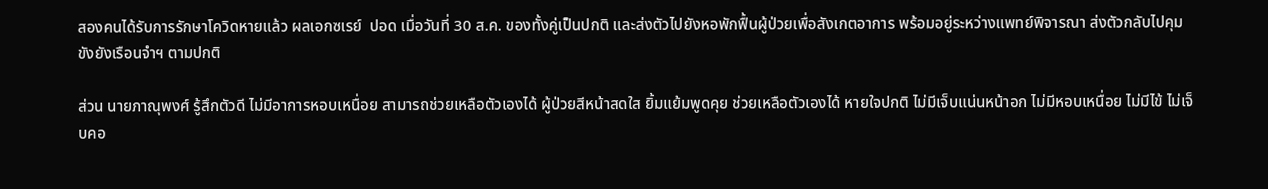สองคนได้รับการรักษาโควิดหายแล้ว ผลเอกซเรย์  ปอด เมื่อวันที่ 30 ส.ค. ของทั้งคู่เป็นปกติ และส่งตัวไปยังหอพักฟื้นผู้ป่วยเพื่อสังเกตอาการ พร้อมอยู่ระหว่างแพทย์พิจารณา ส่งตัวกลับไปคุมขังยังเรือนจำฯ ตามปกติ

ส่วน นายภาณุพงศ์ รู้สึกตัวดี ไม่มีอาการหอบเหนื่อย สามารถช่วยเหลือตัวเองได้ ผู้ป่วยสีหน้าสดใส ยิ้มแย้มพูดคุย ช่วยเหลือตัวเองได้ หายใจปกติ ไม่มีเจ็บแน่นหน้าอก ไม่มีหอบเหนื่อย ไม่มีไข้ ไม่เจ็บคอ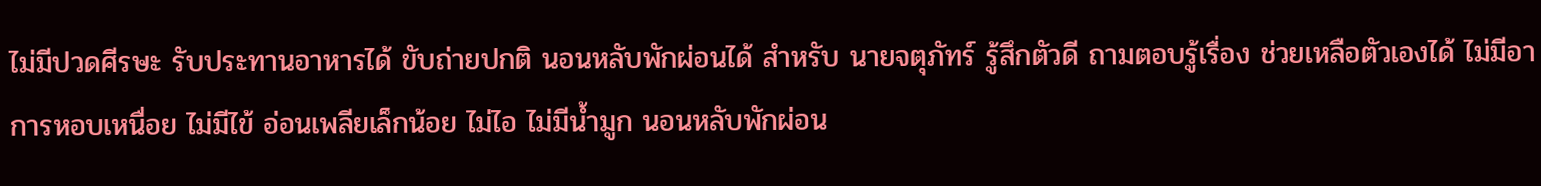ไม่มีปวดศีรษะ รับประทานอาหารได้ ขับถ่ายปกติ นอนหลับพักผ่อนได้ สำหรับ นายจตุภัทร์ รู้สึกตัวดี ถามตอบรู้เรื่อง ช่วยเหลือตัวเองได้ ไม่มีอาการหอบเหนื่อย ไม่มีไข้ อ่อนเพลียเล็กน้อย ไม่ไอ ไม่มีน้ำมูก นอนหลับพักผ่อน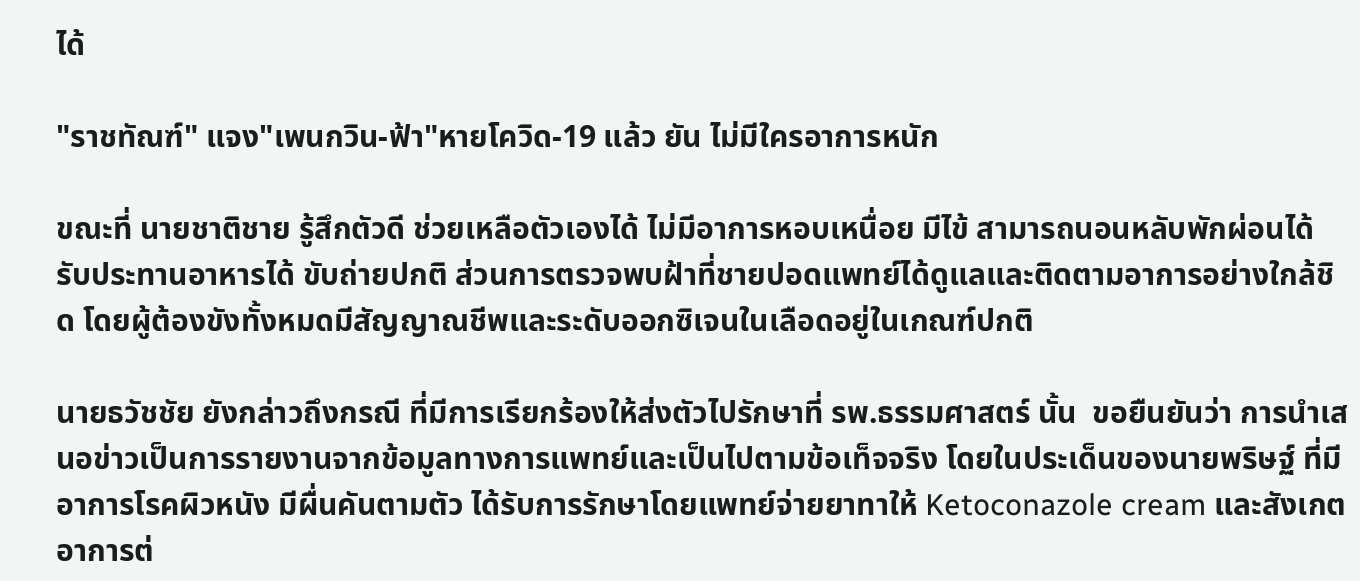ได้

"ราชทัณฑ์" แจง"เพนกวิน-ฟ้า"หายโควิด-19 แล้ว ยัน ไม่มีใครอาการหนัก

ขณะที่ นายชาติชาย รู้สึกตัวดี ช่วยเหลือตัวเองได้ ไม่มีอาการหอบเหนื่อย มีไข้ สามารถนอนหลับพักผ่อนได้ รับประทานอาหารได้ ขับถ่ายปกติ ส่วนการตรวจพบฝ้าที่ชายปอดแพทย์ได้ดูแลและติดตามอาการอย่างใกล้ชิด โดยผู้ต้องขังทั้งหมดมีสัญญาณชีพและระดับออกซิเจนในเลือดอยู่ในเกณฑ์ปกติ

นายธวัชชัย ยังกล่าวถึงกรณี ที่มีการเรียกร้องให้ส่งตัวไปรักษาที่ รพ.ธรรมศาสตร์ นั้น  ขอยืนยันว่า การนำเสนอข่าวเป็นการรายงานจากข้อมูลทางการแพทย์และเป็นไปตามข้อเท็จจริง โดยในประเด็นของนายพริษฐ์ ที่มีอาการโรคผิวหนัง มีผื่นคันตามตัว ได้รับการรักษาโดยแพทย์จ่ายยาทาให้ Ketoconazole cream และสังเกตอาการต่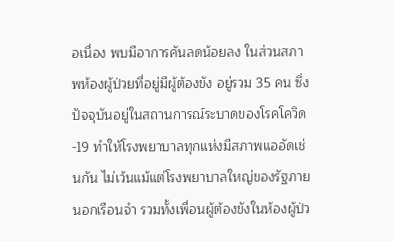อเนื่อง พบมีอาการคันลดน้อยลง ในส่วนสภาพห้องผู้ป่วยที่อยู่มีผู้ต้องขัง อยู่รวม 35 คน ซึ่งปัจจุบันอยู่ในสถานการณ์ระบาดของโรคโควิด-19 ทำให้โรงพยาบาลทุกแห่งมีสภาพแออัดเช่นกัน ไม่เว้นแม้แต่โรงพยาบาลใหญ่ของรัฐภายนอกเรือนจำ รวมทั้งเพื่อนผู้ต้องขังในห้องผู้ป่ว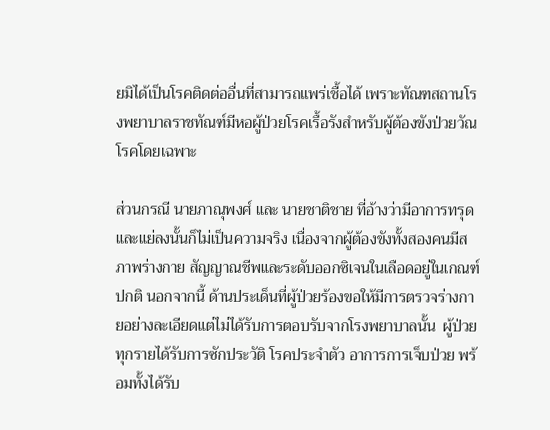ยมิได้เป็นโรคติดต่ออื่นที่สามารถแพร่เชื้อได้ เพราะทัณฑสถานโรงพยาบาลราชทัณฑ์มีหอผู้ป่วยโรคเรื้อรังสำหรับผู้ต้องขังป่วยวัณโรคโดยเฉพาะ

ส่วนกรณี นายภาณุพงศ์ และ นายชาติชาย ที่อ้างว่ามีอาการทรุดและแย่ลงนั้นก็ไม่เป็นความจริง เนื่องจากผู้ต้องขังทั้งสองคนมีสภาพร่างกาย สัญญาณชีพและระดับออกซิเจนในเลือดอยู่ในเกณฑ์ปกติ นอกจากนี้ ด้านประเด็นที่ผู้ป่วยร้องขอให้มีการตรวจร่างกายอย่างละเอียดแต่ไม่ได้รับการตอบรับจากโรงพยาบาลนั้น  ผู้ป่วยทุกรายได้รับการซักประวัติ โรคประจำตัว อาการการเจ็บป่วย พร้อมทั้งได้รับ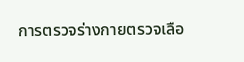การตรวจร่างกายตรวจเลือ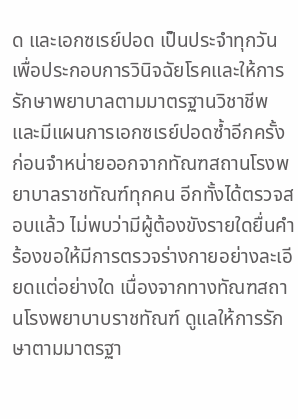ด และเอกซเรย์ปอด เป็นประจำทุกวัน เพื่อประกอบการวินิจฉัยโรคและให้การรักษาพยาบาลตามมาตรฐานวิชาชีพ และมีแผนการเอกซเรย์ปอดซ้ำอีกครั้งก่อนจำหน่ายออกจากทัณฑสถานโรงพยาบาลราชทัณฑ์ทุกคน อีกทั้งได้ตรวจสอบแล้ว ไม่พบว่ามีผู้ต้องขังรายใดยื่นคำร้องขอให้มีการตรวจร่างกายอย่างละเอียดแต่อย่างใด เนื่องจากทางทัณฑสถานโรงพยาบาบราชทัณฑ์ ดูแลให้การรักษาตามมาตรฐา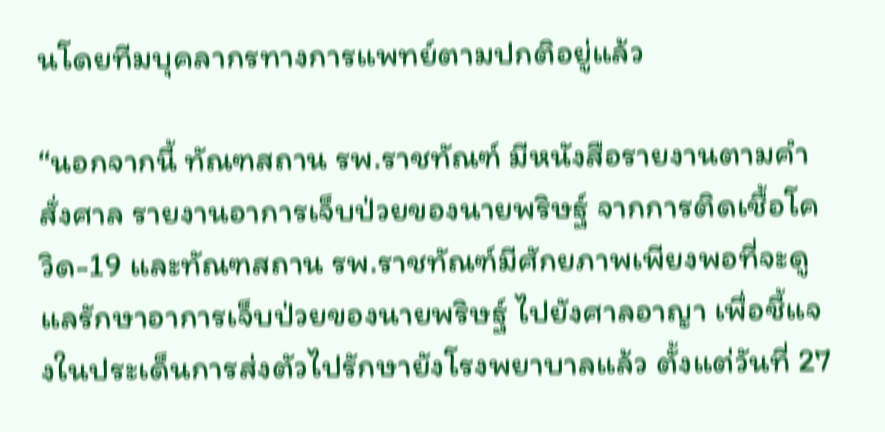นโดยทีมบุคลากรทางการแพทย์ตามปกติอยู่แล้ว

“นอกจากนี้ ทัณฑสถาน รพ.ราชทัณฑ์ มีหนังสือรายงานตามคำสั่งศาล รายงานอาการเจ็บป่วยของนายพริษฐ์ จากการติดเชื้อโควิด-19 และทัณฑสถาน รพ.ราชทัณฑ์มีศักยภาพเพียงพอที่จะดูแลรักษาอาการเจ็บป่วยของนายพริษฐ์ ไปยังศาลอาญา เพื่อชี้แจงในประเด็นการส่งตัวไปรักษายังโรงพยาบาลแล้ว ตั้งแต่วันที่ 27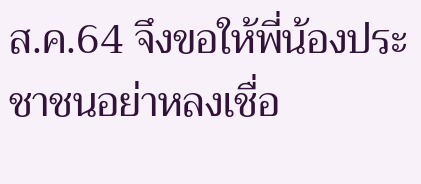ส.ค.64 จึงขอให้พี่น้องประชาชนอย่าหลงเชื่อ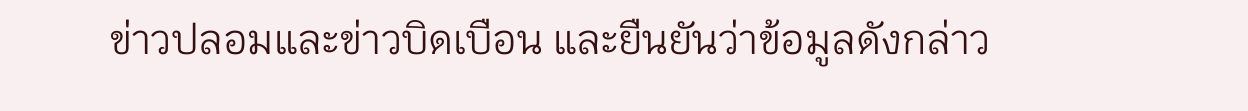ข่าวปลอมและข่าวบิดเบือน และยืนยันว่าข้อมูลดังกล่าว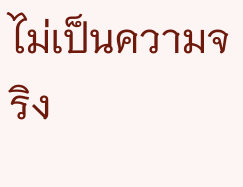ไม่เป็นความจริง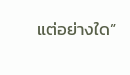แต่อย่างใด”